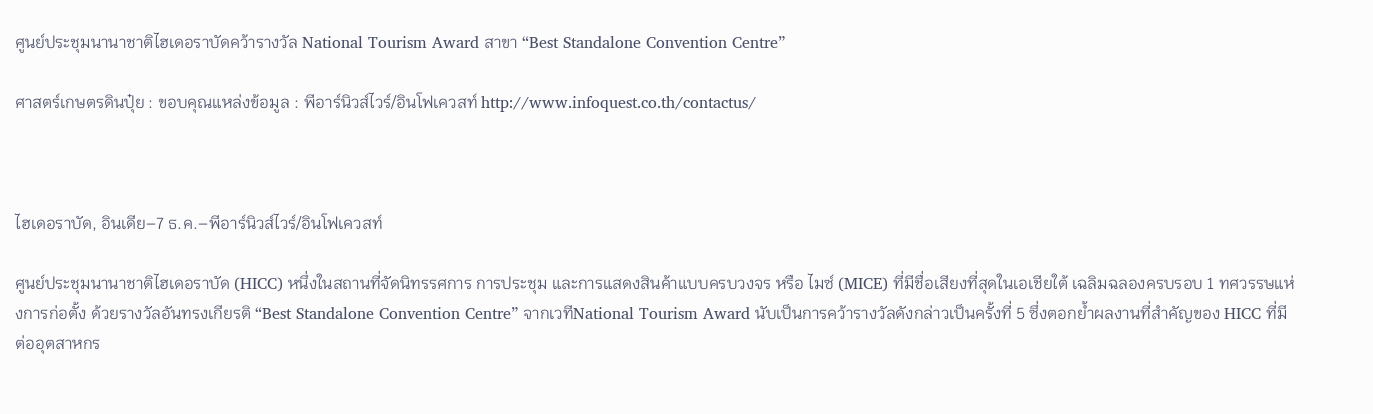ศูนย์ประชุมนานาชาติไฮเดอราบัดคว้ารางวัล National Tourism Award สาขา “Best Standalone Convention Centre”

ศาสตร์เกษตรดินปุ๋ย : ขอบคุณแหล่งข้อมูล : พีอาร์นิวส์ไวร์/อินโฟเควสท์ http://www.infoquest.co.th/contactus/



ไฮเดอราบัด, อินเดีย–7 ธ.ค.–พีอาร์นิวส์ไวร์/อินโฟเควสท์

ศูนย์ประชุมนานาชาติไฮเดอราบัด (HICC) หนึ่งในสถานที่จัดนิทรรศการ การประชุม และการแสดงสินค้าแบบครบวงจร หรือ ไมซ์ (MICE) ที่มีชื่อเสียงที่สุดในเอเชียใต้ เฉลิมฉลองครบรอบ 1 ทศวรรษแห่งการก่อตั้ง ด้วยรางวัลอันทรงเกียรติ “Best Standalone Convention Centre” จากเวทีNational Tourism Award นับเป็นการคว้ารางวัลดังกล่าวเป็นครั้งที่ 5 ซึ่งตอกย้ำผลงานที่สำคัญของ HICC ที่มีต่ออุตสาหกร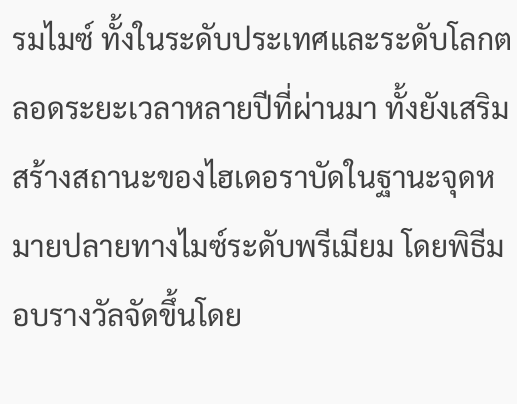รมไมซ์ ทั้งในระดับประเทศและระดับโลกตลอดระยะเวลาหลายปีที่ผ่านมา ทั้งยังเสริมสร้างสถานะของไฮเดอราบัดในฐานะจุดหมายปลายทางไมซ์ระดับพรีเมียม โดยพิธีมอบรางวัลจัดขึ้นโดย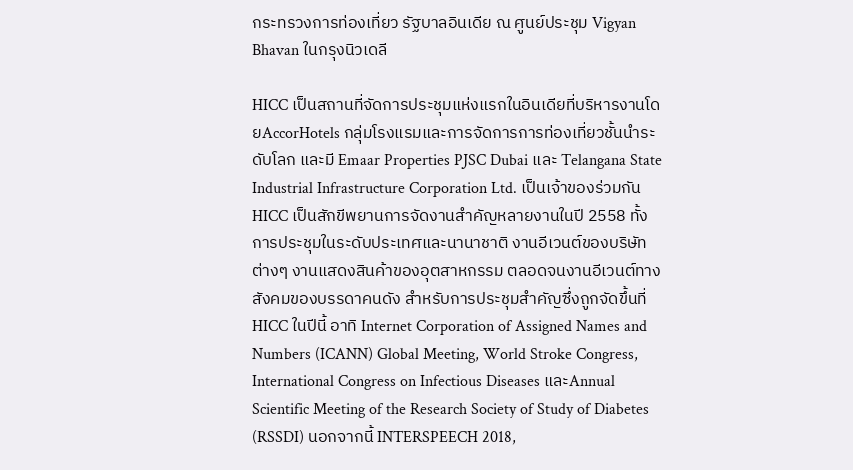กระทรวงการท่องเที่ยว รัฐบาลอินเดีย ณ ศูนย์ประชุม Vigyan Bhavan ในกรุงนิวเดลี

HICC เป็นสถานที่จัดการประชุมแห่งแรกในอินเดียที่บริหารงานโดยAccorHotels กลุ่มโรงแรมและการจัดการการท่องเที่ยวชั้นนำระดับโลก และมี Emaar Properties PJSC Dubai และ Telangana State Industrial Infrastructure Corporation Ltd. เป็นเจ้าของร่วมกัน HICC เป็นสักขีพยานการจัดงานสำคัญหลายงานในปี 2558 ทั้งการประชุมในระดับประเทศและนานาชาติ งานอีเวนต์ของบริษัทต่างๆ งานแสดงสินค้าของอุตสาหกรรม ตลอดจนงานอีเวนต์ทางสังคมของบรรดาคนดัง สำหรับการประชุมสำคัญซึ่งถูกจัดขึ้นที่ HICC ในปีนี้ อาทิ Internet Corporation of Assigned Names and Numbers (ICANN) Global Meeting, World Stroke Congress, International Congress on Infectious Diseases และAnnual Scientific Meeting of the Research Society of Study of Diabetes (RSSDI) นอกจากนี้ INTERSPEECH 2018,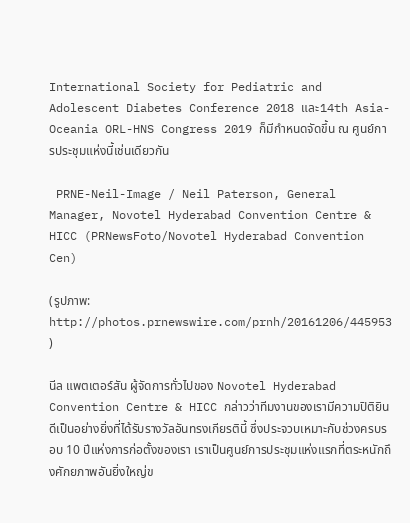International Society for Pediatric and Adolescent Diabetes Conference 2018 และ14th Asia-Oceania ORL-HNS Congress 2019 ก็มีกำหนดจัดขึ้น ณ ศูนย์การประชุมแห่งนี้เช่นเดียวกัน

 PRNE-Neil-Image / Neil Paterson, General Manager, Novotel Hyderabad Convention Centre & HICC (PRNewsFoto/Novotel Hyderabad Convention Cen)

(รูปภาพ: http://photos.prnewswire.com/prnh/20161206/445953 )

นีล แพตเตอร์สัน ผู้จัดการทั่วไปของ Novotel Hyderabad Convention Centre & HICC กล่าวว่าทีมงานของเรามีความปิติยินดีเป็นอย่างยิ่งที่ได้รับรางวัลอันทรงเกียรตินี้ ซึ่งประจวบเหมาะกับช่วงครบรอบ 10 ปีแห่งการก่อตั้งของเรา เราเป็นศูนย์การประชุมแห่งแรกที่ตระหนักถึงศักยภาพอันยิ่งใหญ่ข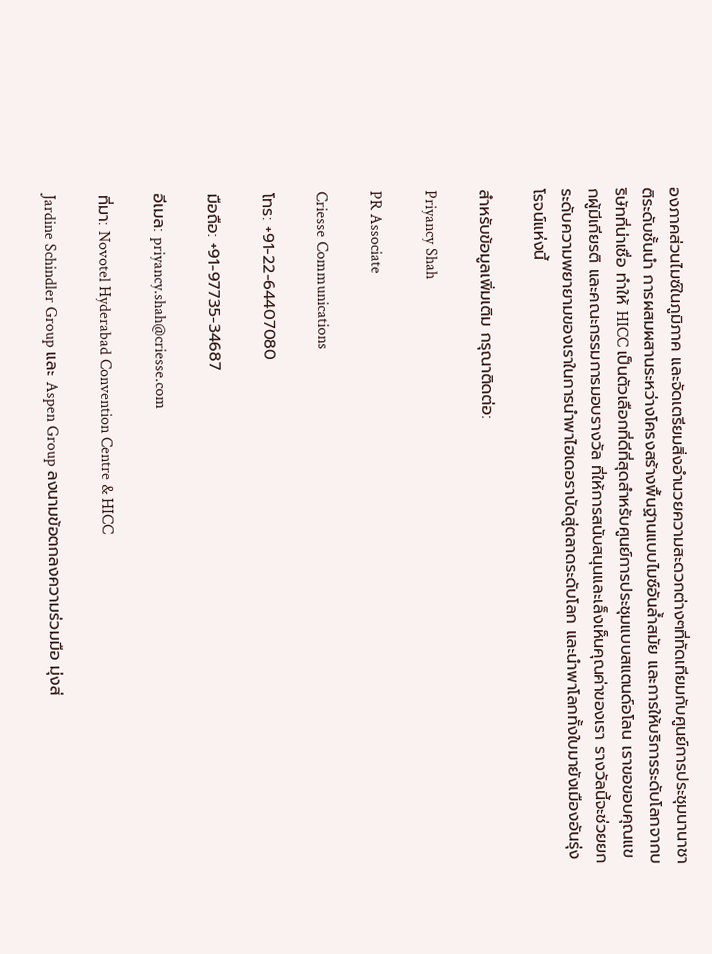องภาคส่วนไมซ์ในภูมิภาค และจัดเตรียมสิ่งอำนวยความสะดวกต่างๆที่ทัดเทียมกับศูนย์การประชุมนานาชาติระดับชั้นนำ การผสมผสานระหว่างโครงสร้างพื้นฐานแบบไมซ์อันล้ำสมัย และการให้บริการระดับโลกจากบริษัทที่น่าเชื่อ ทำให้ HICC เป็นตัวเลือกที่ดีที่สุดสำหรับศูนย์การประชุมแบบสแตนด์อโลน เราขอขอบคุณแขกผู้มีเกียรติ และคณะกรรมการมอบรางวัล ที่ให้การสนับสนุนและเล็งเห็นคุณค่าของเรา รางวัลนี้จะช่วยยกระดับความพยายามของเราในการนำพาไฮเดอราบัดสู่ตลาดระดับโลก และนำพาโลกทั้งใบมายังเมืองอันรุ่งโรจน์แห่งนี้

สำหรับข้อมูลเพิ่มเติม กรุณาติดต่อ:

Priyancy Shah

PR Associate

Criesse Communications

โทร: +91-22-64407080

มือถือ: +91-97735-34687

อีเมล: priyancy.shah@criesse.com

ที่มา: Novotel Hyderabad Convention Centre & HICC

Jardine Schindler Group และ Aspen Group ลงนามข้อตกลงความร่วมมือ มุ่งส่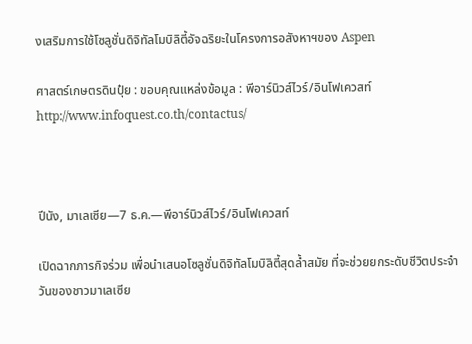งเสริมการใช้โซลูชั่นดิจิทัลโมบิลิตี้อัจฉริยะในโครงการอสังหาฯของ Aspen

ศาสตร์เกษตรดินปุ๋ย : ขอบคุณแหล่งข้อมูล : พีอาร์นิวส์ไวร์/อินโฟเควสท์ http://www.infoquest.co.th/contactus/



ปีนัง, มาเลเซีย—7 ธ.ค.—พีอาร์นิวส์ไวร์/อินโฟเควสท์

เปิดฉากภารกิจร่วม เพื่อนำเสนอโซลูชั่นดิจิทัลโมบิลิตี้สุดล้ำสมัย ที่จะช่วยยกระดับชีวิตประจำวันของชาวมาเลเซีย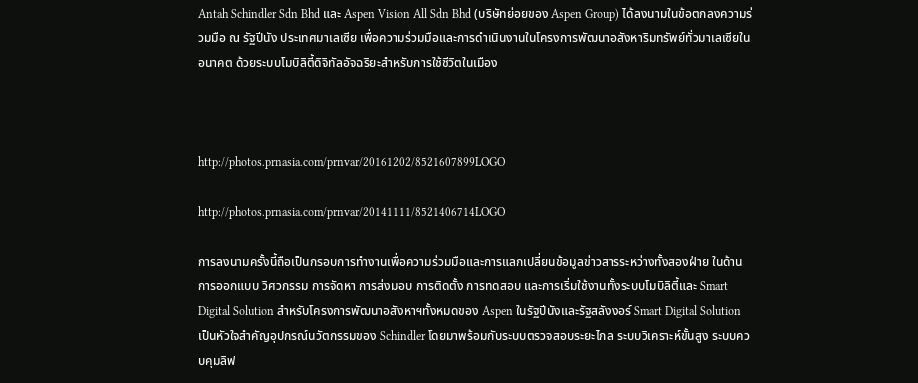Antah Schindler Sdn Bhd และ Aspen Vision All Sdn Bhd (บริษัทย่อยของ Aspen Group) ได้ลงนามในข้อตกลงความร่วมมือ ณ รัฐปีนัง ประเทศมาเลเซีย เพื่อความร่วมมือและการดำเนินงานในโครงการพัฒนาอสังหาริมทรัพย์ทั่วมาเลเซียในอนาคต ด้วยระบบโมบิลิตี้ดิจิทัลอัจฉริยะสำหรับการใช้ชีวิตในเมือง



http://photos.prnasia.com/prnvar/20161202/8521607899LOGO

http://photos.prnasia.com/prnvar/20141111/8521406714LOGO

การลงนามครั้งนี้ถือเป็นกรอบการทำงานเพื่อความร่วมมือและการแลกเปลี่ยนข้อมูลข่าวสารระหว่างทั้งสองฝ่าย ในด้านการออกแบบ วิศวกรรม การจัดหา การส่งมอบ การติดตั้ง การทดสอบ และการเริ่มใช้งานทั้งระบบโมบิลิตี้และ Smart Digital Solution สำหรับโครงการพัฒนาอสังหาฯทั้งหมดของ Aspen ในรัฐปีนังและรัฐสลังงอร์ Smart Digital Solution เป็นหัวใจสำคัญอุปกรณ์นวัตกรรมของ Schindler โดยมาพร้อมกับระบบตรวจสอบระยะไกล ระบบวิเคราะห์ขั้นสูง ระบบควบคุมลิฟ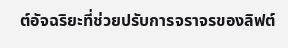ต์อัจฉริยะที่ช่วยปรับการจราจรของลิฟต์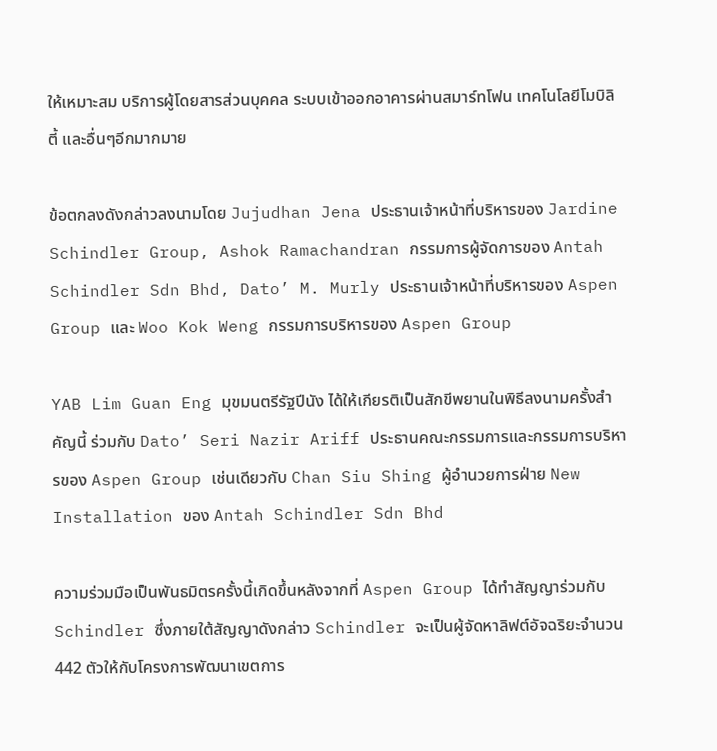ให้เหมาะสม บริการผู้โดยสารส่วนบุคคล ระบบเข้าออกอาคารผ่านสมาร์ทโฟน เทคโนโลยีโมบิลิตี้ และอื่นๆอีกมากมาย

ข้อตกลงดังกล่าวลงนามโดย Jujudhan Jena ประธานเจ้าหน้าที่บริหารของ Jardine Schindler Group, Ashok Ramachandran กรรมการผู้จัดการของ Antah Schindler Sdn Bhd, Dato’ M. Murly ประธานเจ้าหน้าที่บริหารของ Aspen Group และ Woo Kok Weng กรรมการบริหารของ Aspen Group

YAB Lim Guan Eng มุขมนตรีรัฐปีนัง ได้ให้เกียรติเป็นสักขีพยานในพิธีลงนามครั้งสำคัญนี้ ร่วมกับ Dato’ Seri Nazir Ariff ประธานคณะกรรมการและกรรมการบริหารของ Aspen Group เช่นเดียวกับ Chan Siu Shing ผู้อำนวยการฝ่าย New Installation ของ Antah Schindler Sdn Bhd

ความร่วมมือเป็นพันธมิตรครั้งนี้เกิดขึ้นหลังจากที่ Aspen Group ได้ทำสัญญาร่วมกับ Schindler ซึ่งภายใต้สัญญาดังกล่าว Schindler จะเป็นผู้จัดหาลิฟต์อัจฉริยะจำนวน 442 ตัวให้กับโครงการพัฒนาเขตการ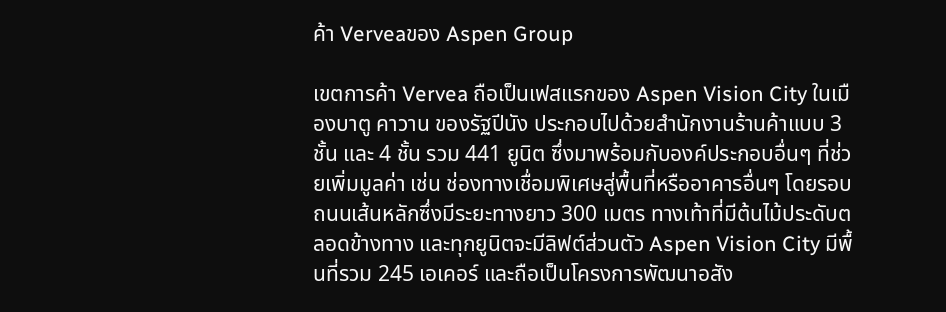ค้า Verveaของ Aspen Group

เขตการค้า Vervea ถือเป็นเฟสแรกของ Aspen Vision City ในเมืองบาตู คาวาน ของรัฐปีนัง ประกอบไปด้วยสำนักงานร้านค้าแบบ 3 ชั้น และ 4 ชั้น รวม 441 ยูนิต ซึ่งมาพร้อมกับองค์ประกอบอื่นๆ ที่ช่วยเพิ่มมูลค่า เช่น ช่องทางเชื่อมพิเศษสู่พื้นที่หรืออาคารอื่นๆ โดยรอบ ถนนเส้นหลักซึ่งมีระยะทางยาว 300 เมตร ทางเท้าที่มีต้นไม้ประดับตลอดข้างทาง และทุกยูนิตจะมีลิฟต์ส่วนตัว Aspen Vision City มีพื้นที่รวม 245 เอเคอร์ และถือเป็นโครงการพัฒนาอสัง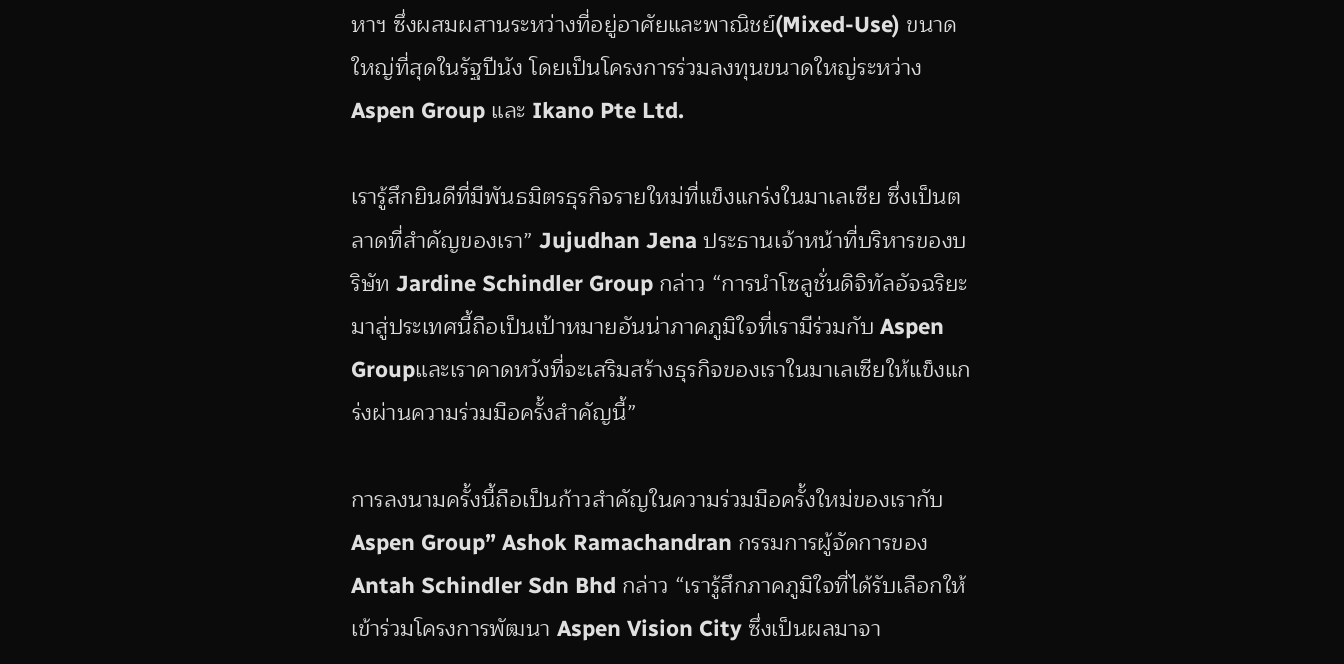หาฯ ซึ่งผสมผสานระหว่างที่อยู่อาศัยและพาณิชย์(Mixed-Use) ขนาดใหญ่ที่สุดในรัฐปีนัง โดยเป็นโครงการร่วมลงทุนขนาดใหญ่ระหว่าง Aspen Group และ Ikano Pte Ltd.

เรารู้สึกยินดีที่มีพันธมิตรธุรกิจรายใหม่ที่แข็งแกร่งในมาเลเซีย ซึ่งเป็นตลาดที่สำคัญของเรา” Jujudhan Jena ประธานเจ้าหน้าที่บริหารของบริษัท Jardine Schindler Group กล่าว “การนำโซลูชั่นดิจิทัลอัจฉริยะมาสู่ประเทศนี้ถือเป็นเป้าหมายอันน่าภาคภูมิใจที่เรามีร่วมกับ Aspen Groupและเราคาดหวังที่จะเสริมสร้างธุรกิจของเราในมาเลเซียให้แข็งแกร่งผ่านความร่วมมือครั้งสำคัญนี้”

การลงนามครั้งนี้ถือเป็นก้าวสำคัญในความร่วมมือครั้งใหม่ของเรากับAspen Group” Ashok Ramachandran กรรมการผู้จัดการของ Antah Schindler Sdn Bhd กล่าว “เรารู้สึกภาคภูมิใจที่ได้รับเลือกให้เข้าร่วมโครงการพัฒนา Aspen Vision City ซึ่งเป็นผลมาจา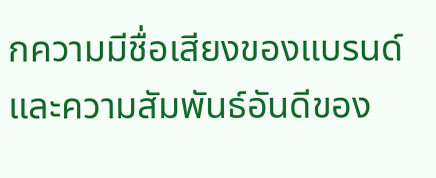กความมีชื่อเสียงของแบรนด์และความสัมพันธ์อันดีของ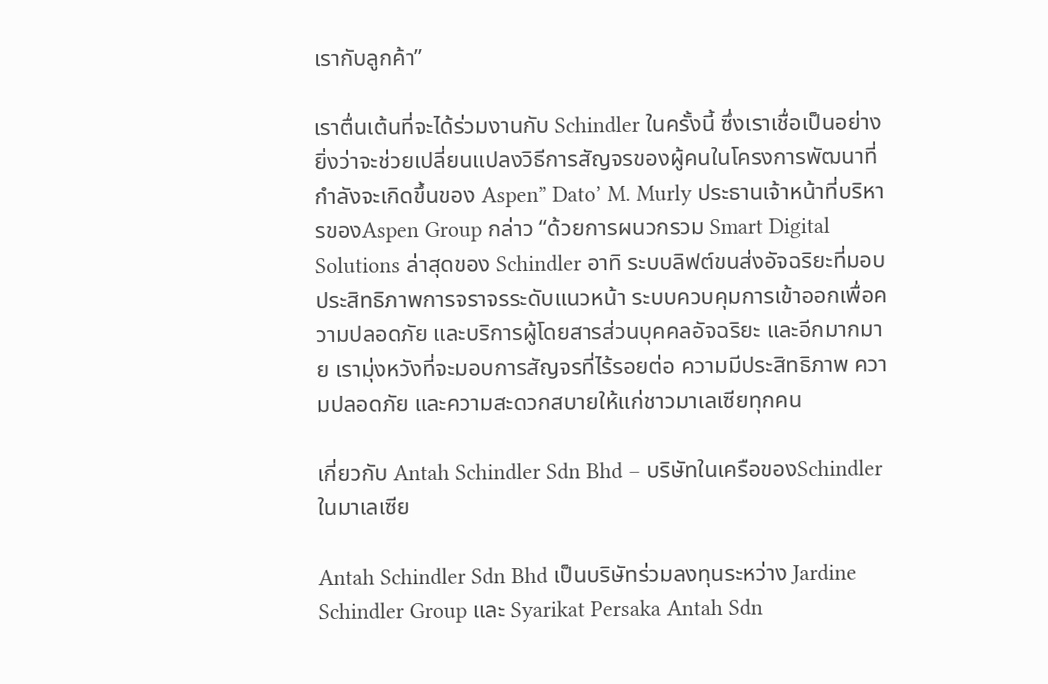เรากับลูกค้า”

เราตื่นเต้นที่จะได้ร่วมงานกับ Schindler ในครั้งนี้ ซึ่งเราเชื่อเป็นอย่างยิ่งว่าจะช่วยเปลี่ยนแปลงวิธีการสัญจรของผู้คนในโครงการพัฒนาที่กำลังจะเกิดขึ้นของ Aspen” Dato’ M. Murly ประธานเจ้าหน้าที่บริหารของAspen Group กล่าว “ด้วยการผนวกรวม Smart Digital Solutions ล่าสุดของ Schindler อาทิ ระบบลิฟต์ขนส่งอัจฉริยะที่มอบประสิทธิภาพการจราจรระดับแนวหน้า ระบบควบคุมการเข้าออกเพื่อความปลอดภัย และบริการผู้โดยสารส่วนบุคคลอัจฉริยะ และอีกมากมาย เรามุ่งหวังที่จะมอบการสัญจรที่ไร้รอยต่อ ความมีประสิทธิภาพ ความปลอดภัย และความสะดวกสบายให้แก่ชาวมาเลเซียทุกคน

เกี่ยวกับ Antah Schindler Sdn Bhd – บริษัทในเครือของSchindler ในมาเลเซีย

Antah Schindler Sdn Bhd เป็นบริษัทร่วมลงทุนระหว่าง Jardine Schindler Group และ Syarikat Persaka Antah Sdn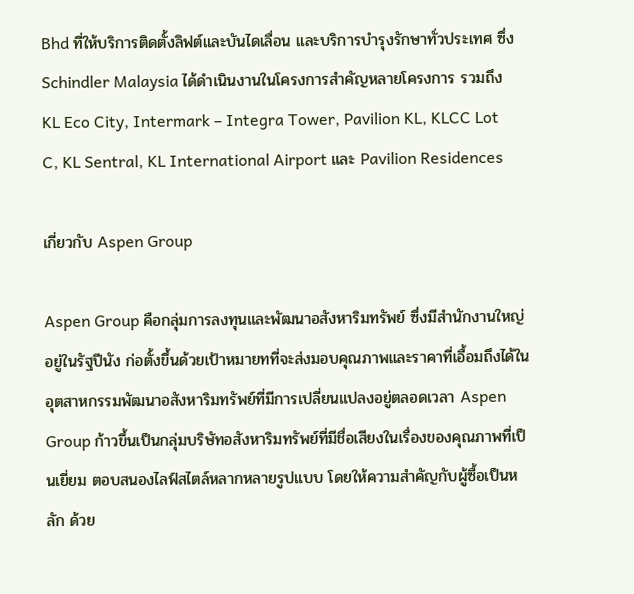Bhd ที่ให้บริการติดตั้งลิฟต์และบันไดเลื่อน และบริการบำรุงรักษาทั่วประเทศ ซึ่ง Schindler Malaysia ได้ดำเนินงานในโครงการสำคัญหลายโครงการ รวมถึง KL Eco City, Intermark – Integra Tower, Pavilion KL, KLCC Lot C, KL Sentral, KL International Airport และ Pavilion Residences

เกี่ยวกับ Aspen Group

Aspen Group คือกลุ่มการลงทุนและพัฒนาอสังหาริมทรัพย์ ซึ่งมีสำนักงานใหญ่อยู่ในรัฐปีนัง ก่อตั้งขึ้นด้วยเป้าหมายทที่จะส่งมอบคุณภาพและราคาที่เอื้อมถึงได้ในอุตสาหกรรมพัฒนาอสังหาริมทรัพย์ที่มีการเปลี่ยนแปลงอยู่ตลอดเวลา Aspen Group ก้าวขึ้นเป็นกลุ่มบริษัทอสังหาริมทรัพย์ที่มีชื่อเสียงในเรื่องของคุณภาพที่เป็นเยี่ยม ตอบสนองไลฟ์สไตล์หลากหลายรูปแบบ โดยให้ความสำคัญกับผู้ซื้อเป็นหลัก ด้วย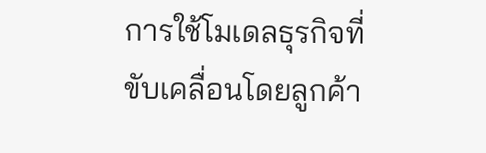การใช้โมเดลธุรกิจที่ขับเคลื่อนโดยลูกค้า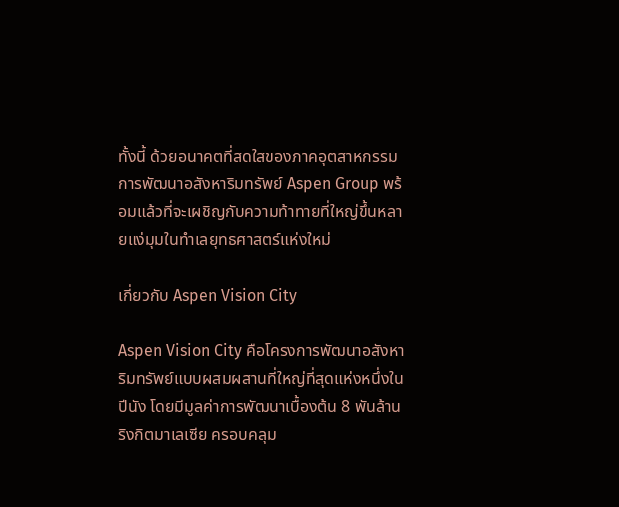ทั้งนี้ ด้วยอนาคตที่สดใสของภาคอุตสาหกรรมการพัฒนาอสังหาริมทรัพย์ Aspen Group พร้อมแล้วที่จะเผชิญกับความท้าทายที่ใหญ่ขึ้นหลายแง่มุมในทำเลยุทธศาสตร์แห่งใหม่

เกี่ยวกับ Aspen Vision City

Aspen Vision City คือโครงการพัฒนาอสังหาริมทรัพย์แบบผสมผสานที่ใหญ่ที่สุดแห่งหนึ่งในปีนัง โดยมีมูลค่าการพัฒนาเบื้องต้น 8 พันล้านริงกิตมาเลเซีย ครอบคลุม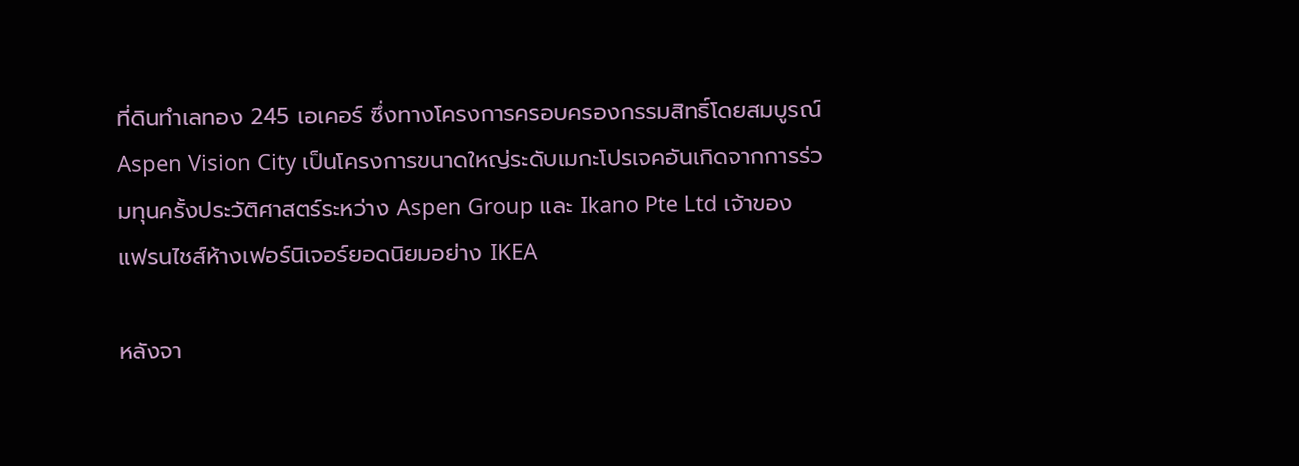ที่ดินทำเลทอง 245 เอเคอร์ ซึ่งทางโครงการครอบครองกรรมสิทธิ์โดยสมบูรณ์ Aspen Vision City เป็นโครงการขนาดใหญ่ระดับเมกะโปรเจคอันเกิดจากการร่วมทุนครั้งประวัติศาสตร์ระหว่าง Aspen Group และ Ikano Pte Ltd เจ้าของแฟรนไชส์ห้างเฟอร์นิเจอร์ยอดนิยมอย่าง IKEA

หลังจา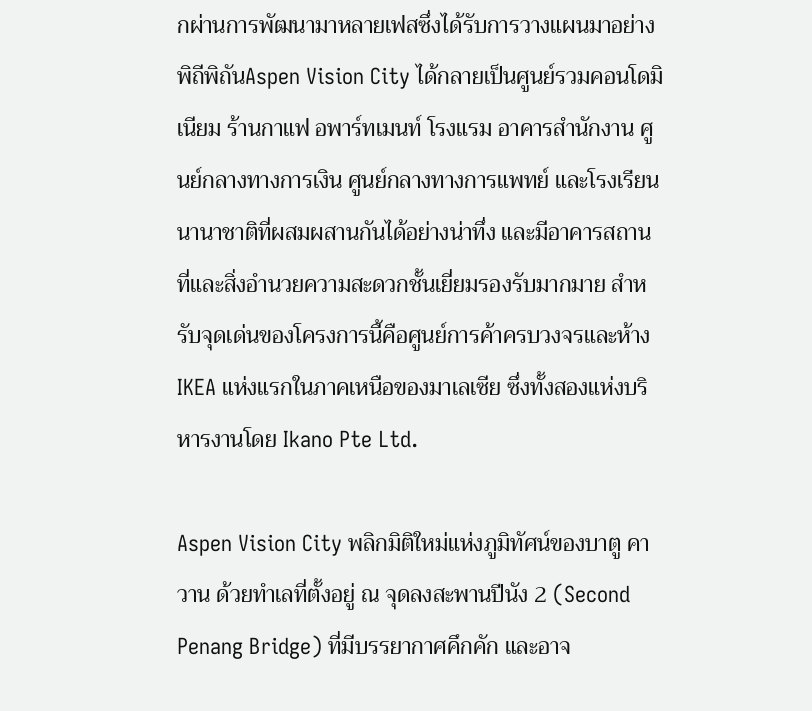กผ่านการพัฒนามาหลายเฟสซึ่งได้รับการวางแผนมาอย่างพิถีพิถันAspen Vision City ได้กลายเป็นศูนย์รวมคอนโดมิเนียม ร้านกาแฟ อพาร์ทเมนท์ โรงแรม อาคารสำนักงาน ศูนย์กลางทางการเงิน ศูนย์กลางทางการแพทย์ และโรงเรียนนานาชาติที่ผสมผสานกันได้อย่างน่าทึ่ง และมีอาคารสถานที่และสิ่งอำนวยความสะดวกชั้นเยี่ยมรองรับมากมาย สำหรับจุดเด่นของโครงการนี้คือศูนย์การค้าครบวงจรและห้าง IKEA แห่งแรกในภาคเหนือของมาเลเซีย ซึ่งทั้งสองแห่งบริหารงานโดย Ikano Pte Ltd.

Aspen Vision City พลิกมิติใหม่แห่งภูมิทัศน์ของบาตู คาวาน ด้วยทำเลที่ตั้งอยู่ ณ จุดลงสะพานปีนัง 2 (Second Penang Bridge) ที่มีบรรยากาศคึกคัก และอาจ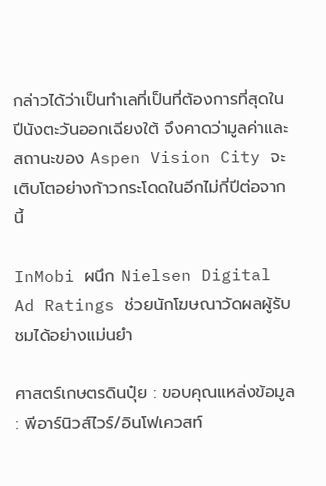กล่าวได้ว่าเป็นทำเลที่เป็นที่ต้องการที่สุดในปีนังตะวันออกเฉียงใต้ จึงคาดว่ามูลค่าและสถานะของ Aspen Vision City จะเติบโตอย่างก้าวกระโดดในอีกไม่กี่ปีต่อจากนี้

InMobi ผนึก Nielsen Digital Ad Ratings ช่วยนักโฆษณาวัดผลผู้รับชมได้อย่างแม่นยำ

ศาสตร์เกษตรดินปุ๋ย : ขอบคุณแหล่งข้อมูล : พีอาร์นิวส์ไวร์/อินโฟเควสท์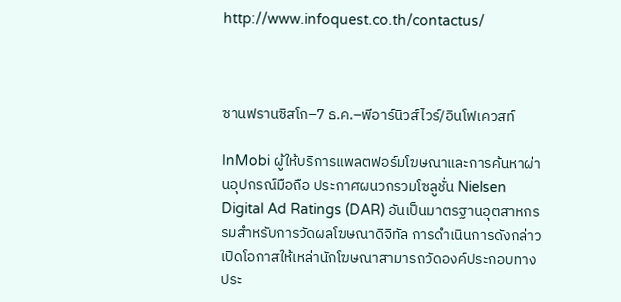http://www.infoquest.co.th/contactus/



ซานฟรานซิสโก–7 ธ.ค.–พีอาร์นิวส์ไวร์/อินโฟเควสท์

InMobi ผู้ให้บริการแพลตฟอร์มโฆษณาและการค้นหาผ่านอุปกรณ์มือถือ ประกาศผนวกรวมโซลูชั่น Nielsen Digital Ad Ratings (DAR) อันเป็นมาตรฐานอุตสาหกรรมสำหรับการวัดผลโฆษณาดิจิทัล การดำเนินการดังกล่าวเปิดโอกาสให้เหล่านักโฆษณาสามารถวัดองค์ประกอบทางประ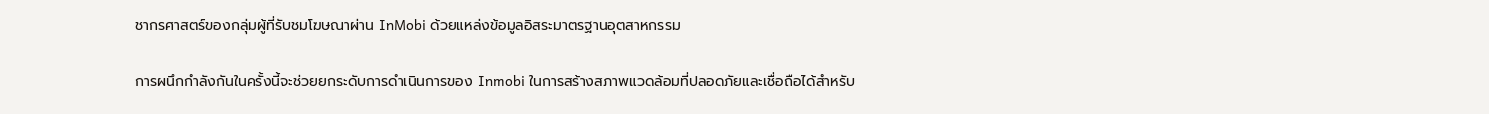ชากรศาสตร์ของกลุ่มผู้ที่รับชมโฆษณาผ่าน InMobi ด้วยแหล่งข้อมูลอิสระมาตรฐานอุตสาหกรรม

การผนึกกำลังกันในครั้งนี้จะช่วยยกระดับการดำเนินการของ Inmobi ในการสร้างสภาพแวดล้อมที่ปลอดภัยและเชื่อถือได้สำหรับ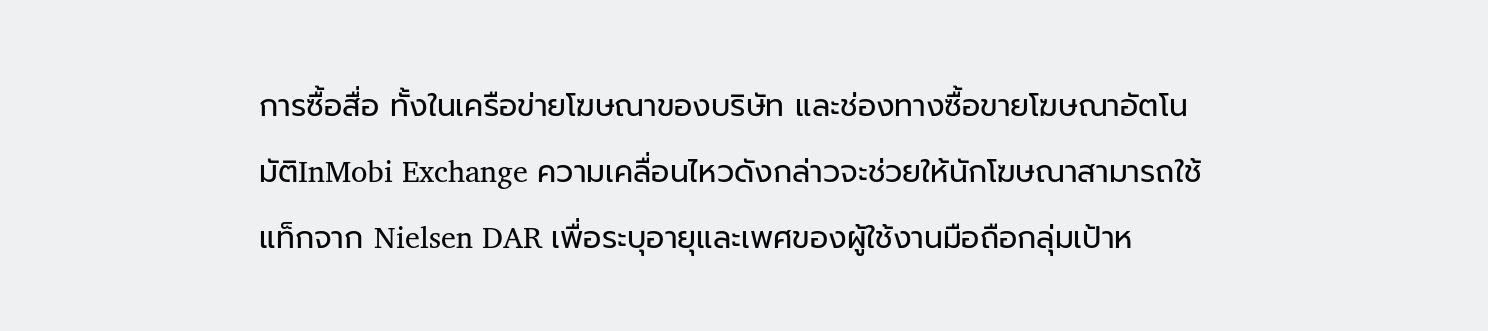การซื้อสื่อ ทั้งในเครือข่ายโฆษณาของบริษัท และช่องทางซื้อขายโฆษณาอัตโนมัติInMobi Exchange ความเคลื่อนไหวดังกล่าวจะช่วยให้นักโฆษณาสามารถใช้แท็กจาก Nielsen DAR เพื่อระบุอายุและเพศของผู้ใช้งานมือถือกลุ่มเป้าห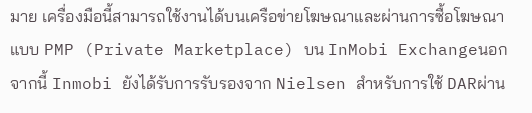มาย เครื่องมือนี้สามารถใช้งานได้บนเครือข่ายโฆษณาและผ่านการซื้อโฆษณาแบบ PMP (Private Marketplace) บน InMobi Exchangeนอกจากนี้ Inmobi ยังได้รับการรับรองจาก Nielsen สำหรับการใช้ DARผ่าน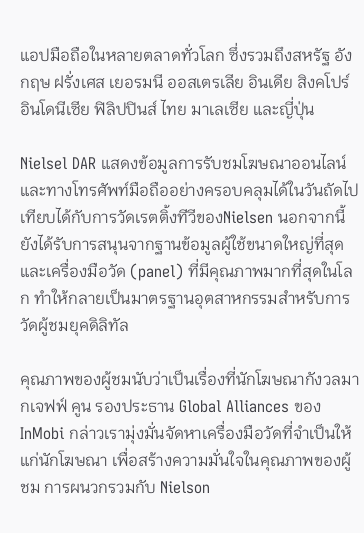แอปมือถือในหลายตลาดทั่วโลก ซึ่งรวมถึงสหรัฐ อังกฤษ ฝรั่งเศส เยอรมนี ออสเตรเลีย อินเดีย สิงคโปร์ อินโดนีเซีย ฟิลิปปินส์ ไทย มาเลเซีย และญี่ปุ่น

Nielsel DAR แสดงข้อมูลการรับชมโฆษณาออนไลน์และทางโทรศัพท์มือถืออย่างครอบคลุมได้ในวันถัดไป เทียบได้กับการวัดเรตติ้งทีวีของNielsen นอกจากนี้ ยังได้รับการสนุนจากฐานข้อมูลผู้ใช้ขนาดใหญ่ที่สุด และเครื่องมือวัด (panel) ที่มีคุณภาพมากที่สุดในโลก ทำให้กลายเป็นมาตรฐานอุตสาหกรรมสำหรับการวัดผู้ชมยุคดิลิทัล

คุณภาพของผู้ชมนับว่าเป็นเรื่องที่นักโฆษณากังวลมากเจฟฟ์ คูน รองประธาน Global Alliances ของ InMobi กล่าวเรามุ่งมั่นจัดหาเครื่องมือวัดที่จำเป็นให้แก่นักโฆษณา เพื่อสร้างความมั่นใจในคุณภาพของผู้ชม การผนวกรวมกับ Nielson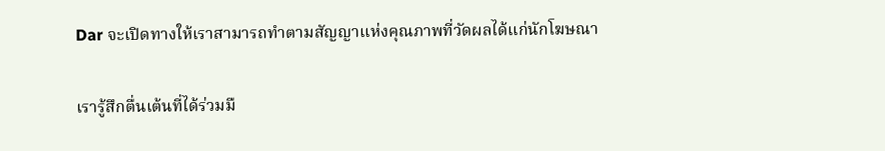Dar จะเปิดทางให้เราสามารถทำตามสัญญาแห่งคุณภาพที่วัดผลได้แก่นักโฆษณา

เรารู้สึกตื่นเต้นที่ได้ร่วมมื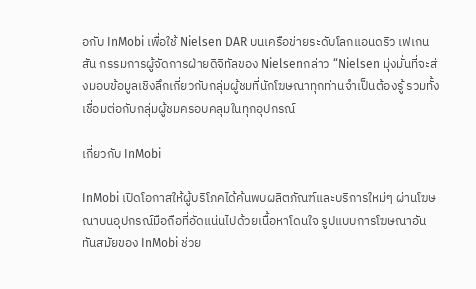อกับ InMobi เพื่อใช้ Nielsen DAR บนเครือข่ายระดับโลกแอนดริว เฟเกนสัน กรรมการผู้จัดการฝ่ายดิจิทัลของ Nielsenกล่าว “Nielsen มุ่งมั่นที่จะส่งมอบข้อมูลเชิงลึกเกี่ยวกับกลุ่มผู้ชมที่นักโฆษณาทุกท่านจำเป็นต้องรู้ รวมทั้งเชื่อมต่อกับกลุ่มผู้ชมครอบคลุมในทุกอุปกรณ์

เกี่ยวกับ InMobi

InMobi เปิดโอกาสให้ผู้บริโภคได้ค้นพบผลิตภัณฑ์และบริการใหม่ๆ ผ่านโฆษณาบนอุปกรณ์มือถือที่อัดแน่นไปด้วยเนื้อหาโดนใจ รูปแบบการโฆษณาอันทันสมัยของ InMobi ช่วย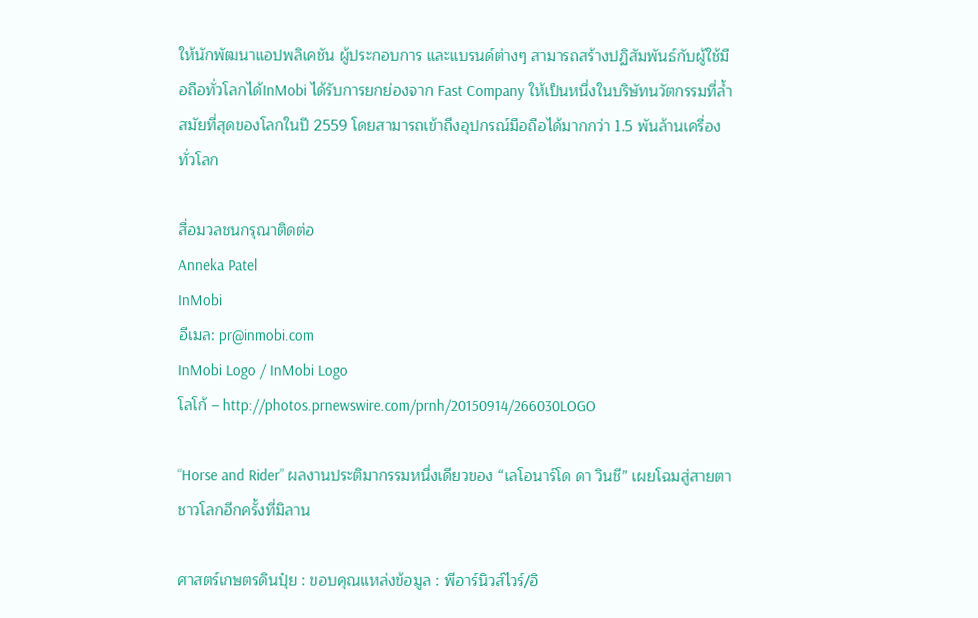ให้นักพัฒนาแอปพลิเคชัน ผู้ประกอบการ และแบรนด์ต่างๆ สามารถสร้างปฏิสัมพันธ์กับผู้ใช้มือถือทั่วโลกได้InMobi ได้รับการยกย่องจาก Fast Company ให้เป็นหนึ่งในบริษัทนวัตกรรมที่ล้ำสมัยที่สุดของโลกในปี 2559 โดยสามารถเข้าถึงอุปกรณ์มือถือได้มากกว่า 1.5 พันล้านเครื่องทั่วโลก

สื่อมวลชนกรุณาติดต่อ
Anneka Patel
InMobi
อีเมล: pr@inmobi.com
InMobi Logo / InMobi Logo
โลโก้ – http://photos.prnewswire.com/prnh/20150914/266030LOGO

“Horse and Rider” ผลงานประติมากรรมหนึ่งเดียวของ “เลโอนาร์โด ดา วินชี” เผยโฉมสู่สายตาชาวโลกอีกครั้งที่มิลาน

ศาสตร์เกษตรดินปุ๋ย : ขอบคุณแหล่งข้อมูล : พีอาร์นิวส์ไวร์/อิ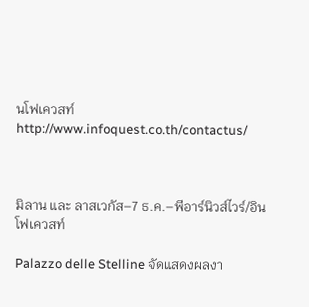นโฟเควสท์ http://www.infoquest.co.th/contactus/



มิลาน และ ลาสเวกัส–7 ธ.ค.–พีอาร์นิวส์ไวร์/อินโฟเควสท์

Palazzo delle Stelline จัดแสดงผลงา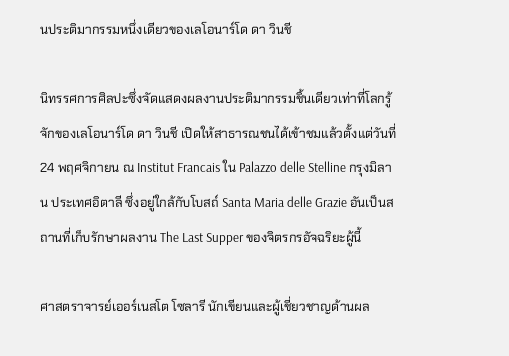นประติมากรรมหนึ่งเดียวของเลโอนาร์โด ดา วินชี

นิทรรศการศิลปะซึ่งจัดแสดงผลงานประติมากรรมชิ้นเดียวเท่าที่โลกรู้จักของเลโอนาร์โด ดา วินชี เปิดให้สาธารณชนได้เข้าชมแล้วตั้งแต่วันที่ 24 พฤศจิกายน ณ Institut Francais ใน Palazzo delle Stelline กรุงมิลาน ประเทศอิตาลี ซึ่งอยู่ใกล้กับโบสถ์ Santa Maria delle Grazie อันเป็นสถานที่เก็บรักษาผลงาน The Last Supper ของจิตรกรอัจฉริยะผู้นี้

ศาสตราจารย์เออร์เนสโต โซลารี นักเขียนและผู้เชี่ยวชาญด้านผล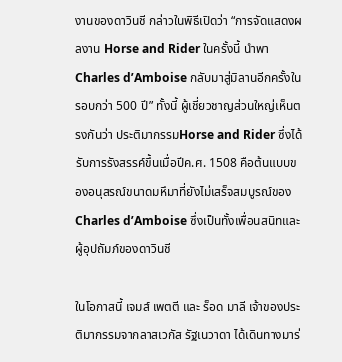งานของดาวินชี กล่าวในพิธีเปิดว่า “การจัดแสดงผลงาน Horse and Rider ในครั้งนี้ นำพา Charles d’Amboise กลับมาสู่มิลานอีกครั้งในรอบกว่า 500 ปี” ทั้งนี้ ผู้เชี่ยวชาญส่วนใหญ่เห็นตรงกันว่า ประติมากรรมHorse and Rider ซึ่งได้รับการรังสรรค์ขึ้นเมื่อปีค.ศ. 1508 คือต้นแบบของอนุสรณ์ขนาดมหึมาที่ยังไม่เสร็จสมบูรณ์ของ Charles d’Amboise ซึ่งเป็นทั้งเพื่อนสนิทและผู้อุปถัมภ์ของดาวินชี

ในโอกาสนี้ เจมส์ เพตตี และ ร็อด มาลี เจ้าของประติมากรรมจากลาสเวกัส รัฐเนวาดา ได้เดินทางมาร่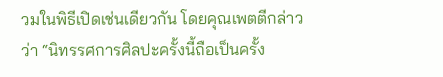วมในพิธีเปิดเช่นเดียวกัน โดยคุณเพตตีกล่าวว่า “นิทรรศการศิลปะครั้งนี้ถือเป็นครั้ง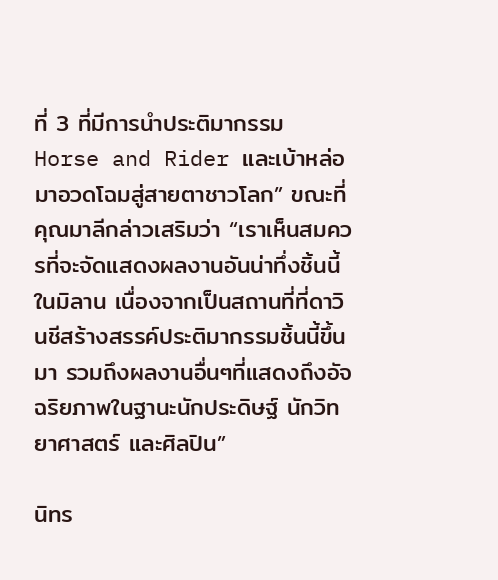ที่ 3 ที่มีการนำประติมากรรม Horse and Rider และเบ้าหล่อมาอวดโฉมสู่สายตาชาวโลก” ขณะที่คุณมาลีกล่าวเสริมว่า “เราเห็นสมควรที่จะจัดแสดงผลงานอันน่าทึ่งชิ้นนี้ในมิลาน เนื่องจากเป็นสถานที่ที่ดาวินชีสร้างสรรค์ประติมากรรมชิ้นนี้ขึ้นมา รวมถึงผลงานอื่นๆที่แสดงถึงอัจฉริยภาพในฐานะนักประดิษฐ์ นักวิทยาศาสตร์ และศิลปิน”

นิทร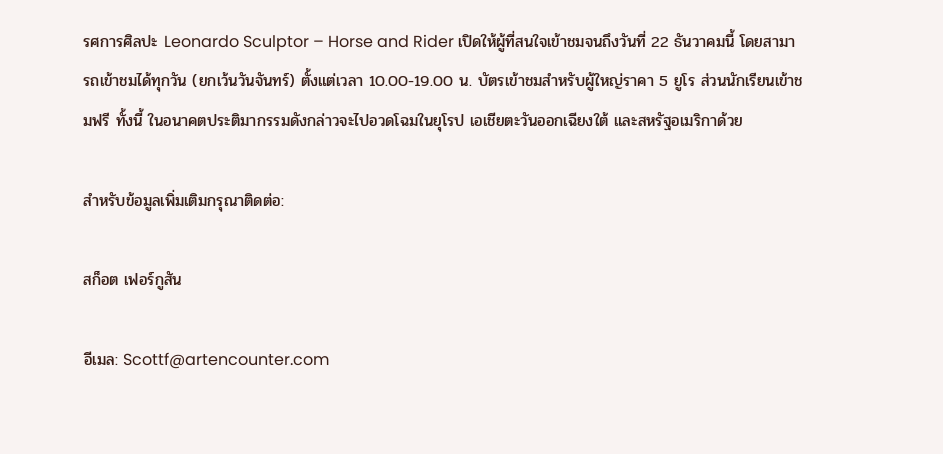รศการศิลปะ Leonardo Sculptor – Horse and Rider เปิดให้ผู้ที่สนใจเข้าชมจนถึงวันที่ 22 ธันวาคมนี้ โดยสามารถเข้าชมได้ทุกวัน (ยกเว้นวันจันทร์) ตั้งแต่เวลา 10.00-19.00 น. บัตรเข้าชมสำหรับผู้ใหญ่ราคา 5 ยูโร ส่วนนักเรียนเข้าชมฟรี ทั้งนี้ ในอนาคตประติมากรรมดังกล่าวจะไปอวดโฉมในยุโรป เอเชียตะวันออกเฉียงใต้ และสหรัฐอเมริกาด้วย

สำหรับข้อมูลเพิ่มเติมกรุณาติดต่อ:

สก็อต เฟอร์กูสัน

อีเมล: Scottf@artencounter.com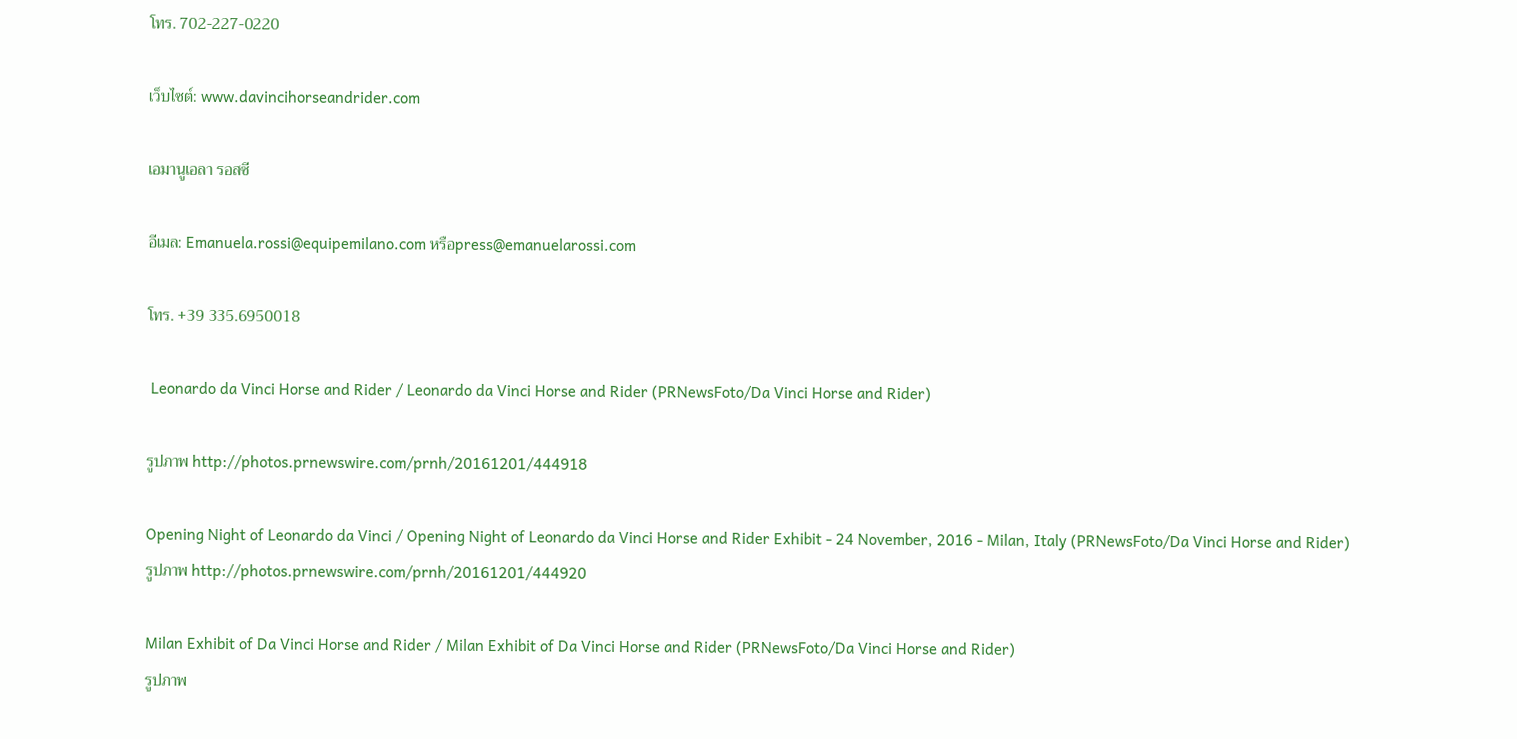โทร. 702-227-0220

เว็บไซต์: www.davincihorseandrider.com

เอมานูเอลา รอสซี

อีเมล: Emanuela.rossi@equipemilano.com หรือpress@emanuelarossi.com

โทร. +39 335.6950018

 Leonardo da Vinci Horse and Rider / Leonardo da Vinci Horse and Rider (PRNewsFoto/Da Vinci Horse and Rider)

รูปภาพ http://photos.prnewswire.com/prnh/20161201/444918

Opening Night of Leonardo da Vinci / Opening Night of Leonardo da Vinci Horse and Rider Exhibit - 24 November, 2016 - Milan, Italy (PRNewsFoto/Da Vinci Horse and Rider)
รูปภาพ http://photos.prnewswire.com/prnh/20161201/444920

Milan Exhibit of Da Vinci Horse and Rider / Milan Exhibit of Da Vinci Horse and Rider (PRNewsFoto/Da Vinci Horse and Rider)
รูปภาพ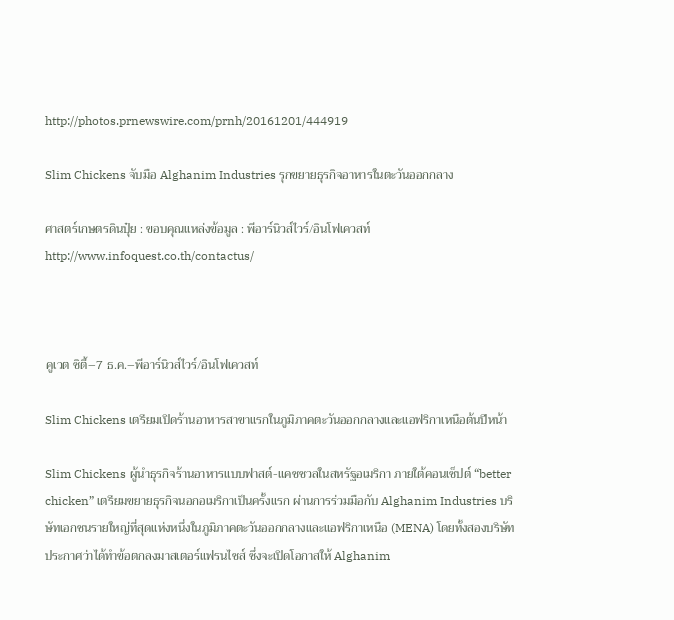http://photos.prnewswire.com/prnh/20161201/444919

Slim Chickens จับมือ Alghanim Industries รุกขยายธุรกิจอาหารในตะวันออกกลาง

ศาสตร์เกษตรดินปุ๋ย : ขอบคุณแหล่งข้อมูล : พีอาร์นิวส์ไวร์/อินโฟเควสท์ http://www.infoquest.co.th/contactus/



คูเวต ซิตี้–7 ธ.ค.–พีอาร์นิวส์ไวร์/อินโฟเควสท์

Slim Chickens เตรียมเปิดร้านอาหารสาขาแรกในภูมิภาคตะวันออกกลางและแอฟริกาเหนือต้นปีหน้า

Slim Chickens ผู้นำธุรกิจร้านอาหารแบบฟาสต์-แคชชวลในสหรัฐอเมริกา ภายใต้คอนเซ็ปต์ “better chicken” เตรียมขยายธุรกิจนอกอเมริกาเป็นครั้งแรก ผ่านการร่วมมือกับ Alghanim Industries บริษัทเอกชนรายใหญ่ที่สุดแห่งหนึ่งในภูมิภาคตะวันออกกลางและแอฟริกาเหนือ (MENA) โดยทั้งสองบริษัทประกาศว่าได้ทำข้อตกลงมาสเตอร์แฟรนไชส์ ซึ่งจะเปิดโอกาสให้ Alghanim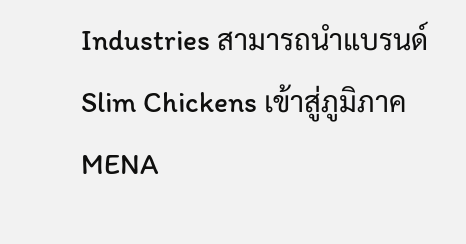Industries สามารถนำแบรนด์ Slim Chickens เข้าสู่ภูมิภาค MENA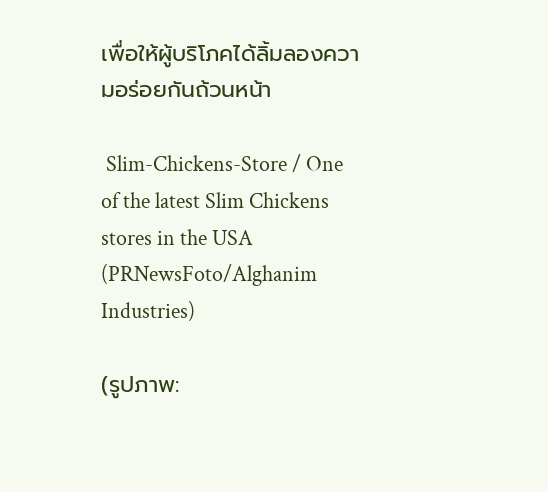เพื่อให้ผู้บริโภคได้ลิ้มลองความอร่อยกันถ้วนหน้า

 Slim-Chickens-Store / One of the latest Slim Chickens stores in the USA (PRNewsFoto/Alghanim Industries)

(รูปภาพ: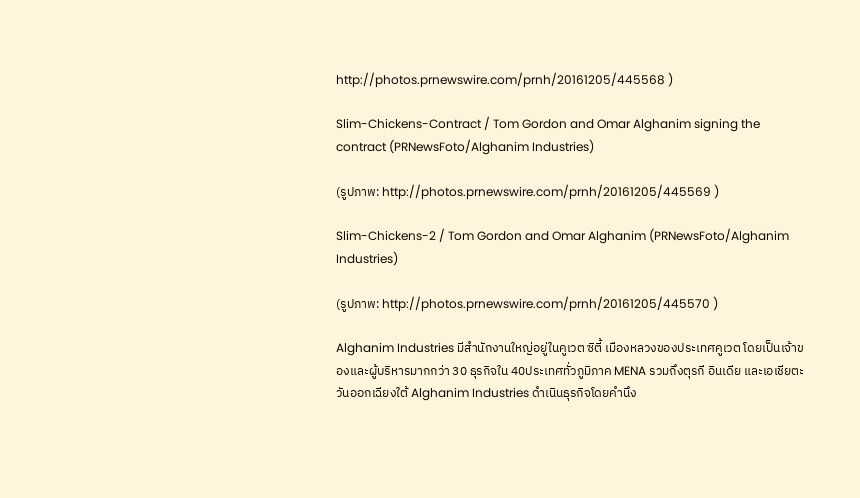http://photos.prnewswire.com/prnh/20161205/445568 )

Slim-Chickens-Contract / Tom Gordon and Omar Alghanim signing the contract (PRNewsFoto/Alghanim Industries)

(รูปภาพ: http://photos.prnewswire.com/prnh/20161205/445569 )

Slim-Chickens-2 / Tom Gordon and Omar Alghanim (PRNewsFoto/Alghanim Industries)

(รูปภาพ: http://photos.prnewswire.com/prnh/20161205/445570 )

Alghanim Industries มีสำนักงานใหญ่อยู่ในคูเวต ซิตี้ เมืองหลวงของประเทศคูเวต โดยเป็นเจ้าของและผู้บริหารมากกว่า 30 ธุรกิจใน 40ประเทศทั่วภูมิภาค MENA รวมถึงตุรกี อินเดีย และเอเชียตะวันออกเฉียงใต้ Alghanim Industries ดำเนินธุรกิจโดยคำนึง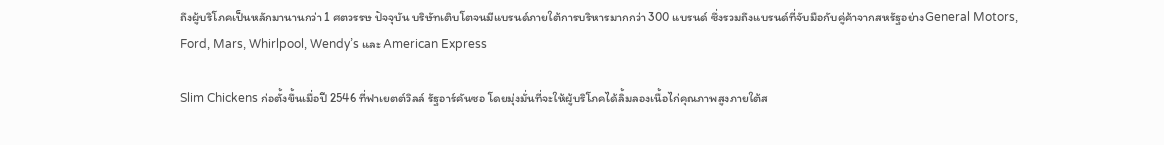ถึงผู้บริโภคเป็นหลักมานานกว่า 1 ศตวรรษ ปัจจุบัน บริษัทเติบโตจนมีแบรนด์ภายใต้การบริหารมากกว่า 300 แบรนด์ ซึ่งรวมถึงแบรนด์ที่จับมือกับคู่ค้าจากสหรัฐอย่างGeneral Motors, Ford, Mars, Whirlpool, Wendy’s และ American Express

Slim Chickens ก่อตั้งขึ้นเมื่อปี 2546 ที่ฟาเยตต์วิลล์ รัฐอาร์คันซอ โดยมุ่งมั่นที่จะให้ผู้บริโภคได้ลิ้มลองเนื้อไก่คุณภาพสูงภายใต้ส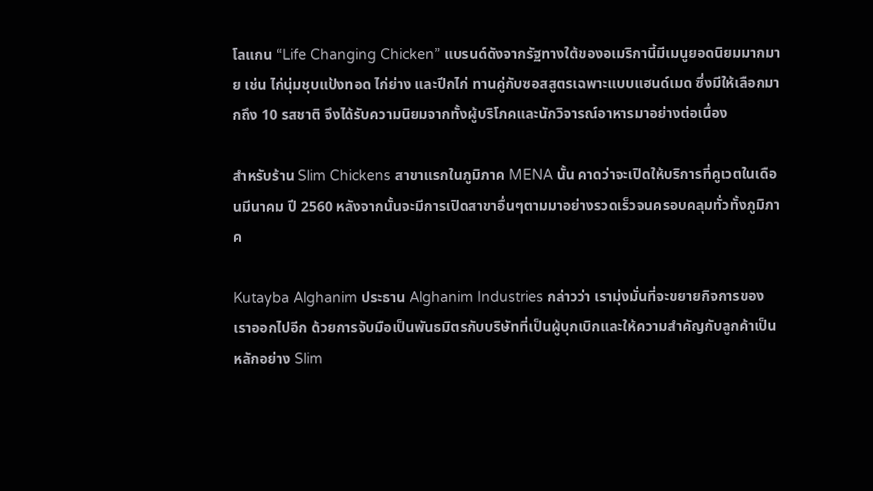โลแกน “Life Changing Chicken” แบรนด์ดังจากรัฐทางใต้ของอเมริกานี้มีเมนูยอดนิยมมากมาย เช่น ไก่นุ่มชุบแป้งทอด ไก่ย่าง และปีกไก่ ทานคู่กับซอสสูตรเฉพาะแบบแฮนด์เมด ซึ่งมีให้เลือกมากถึง 10 รสชาติ จึงได้รับความนิยมจากทั้งผู้บริโภคและนักวิจารณ์อาหารมาอย่างต่อเนื่อง

สำหรับร้าน Slim Chickens สาขาแรกในภูมิภาค MENA นั้น คาดว่าจะเปิดให้บริการที่คูเวตในเดือนมีนาคม ปี 2560 หลังจากนั้นจะมีการเปิดสาขาอื่นๆตามมาอย่างรวดเร็วจนครอบคลุมทั่วทั้งภูมิภาค

Kutayba Alghanim ประธาน Alghanim Industries กล่าวว่า เรามุ่งมั่นที่จะขยายกิจการของเราออกไปอีก ด้วยการจับมือเป็นพันธมิตรกับบริษัทที่เป็นผู้บุกเบิกและให้ความสำคัญกับลูกค้าเป็นหลักอย่าง Slim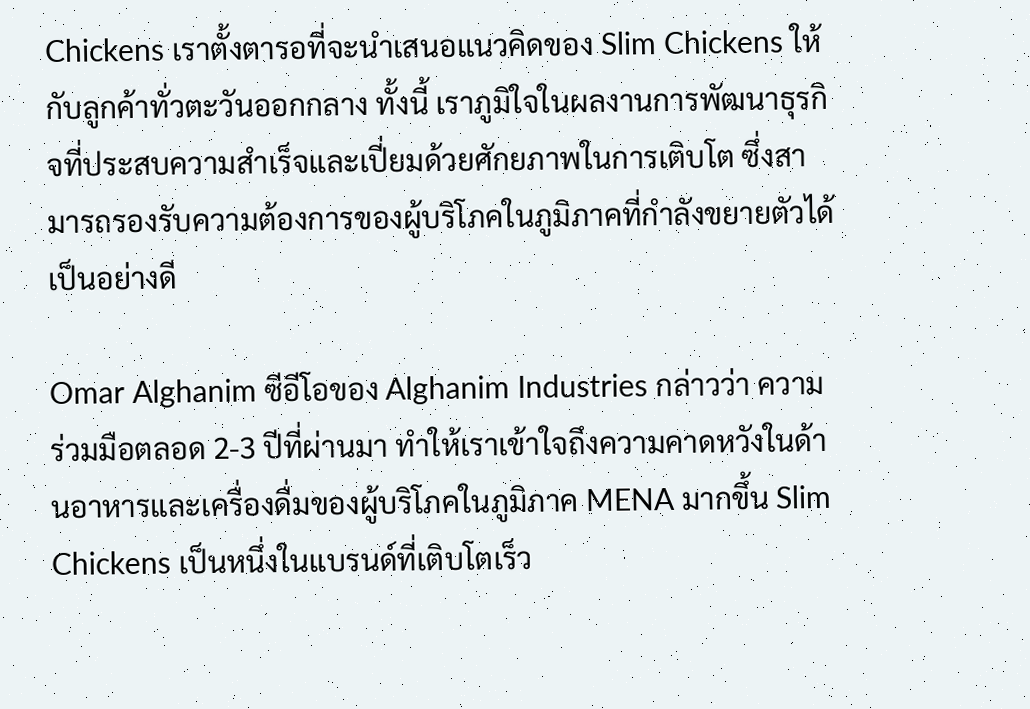Chickens เราตั้งตารอที่จะนำเสนอแนวคิดของ Slim Chickens ให้กับลูกค้าทั่วตะวันออกกลาง ทั้งนี้ เราภูมิใจในผลงานการพัฒนาธุรกิจที่ประสบความสำเร็จและเปี่ยมด้วยศักยภาพในการเติบโต ซึ่งสามารถรองรับความต้องการของผู้บริโภคในภูมิภาคที่กำลังขยายตัวได้เป็นอย่างดี

Omar Alghanim ซีอีโอของ Alghanim Industries กล่าวว่า ความร่วมมือตลอด 2-3 ปีที่ผ่านมา ทำให้เราเข้าใจถึงความคาดหวังในด้านอาหารและเครื่องดื่มของผู้บริโภคในภูมิภาค MENA มากขึ้น Slim Chickens เป็นหนึ่งในแบรนด์ที่เติบโตเร็ว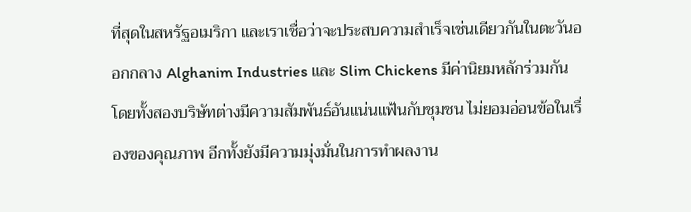ที่สุดในสหรัฐอเมริกา และเราเชื่อว่าจะประสบความสำเร็จเช่นเดียวกันในตะวันออกกลาง Alghanim Industries และ Slim Chickens มีค่านิยมหลักร่วมกัน โดยทั้งสองบริษัทต่างมีความสัมพันธ์อันแน่นแฟ้นกับชุมชน ไม่ยอมอ่อนข้อในเรื่องของคุณภาพ อีกทั้งยังมีความมุ่งมั่นในการทำผลงาน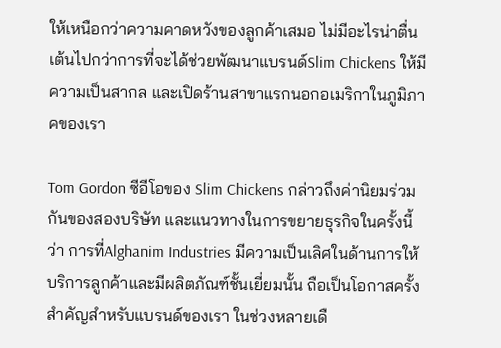ให้เหนือกว่าความคาดหวังของลูกค้าเสมอ ไม่มีอะไรน่าตื่นเต้นไปกว่าการที่จะได้ช่วยพัฒนาแบรนด์Slim Chickens ให้มีความเป็นสากล และเปิดร้านสาขาแรกนอกอเมริกาในภูมิภาคของเรา

Tom Gordon ซีอีโอของ Slim Chickens กล่าวถึงค่านิยมร่วมกันของสองบริษัท และแนวทางในการขยายธุรกิจในครั้งนี้ว่า การที่Alghanim Industries มีความเป็นเลิศในด้านการให้บริการลูกค้าและมีผลิตภัณฑ์ชั้นเยี่ยมนั้น ถือเป็นโอกาสครั้งสำคัญสำหรับแบรนด์ของเรา ในช่วงหลายเดื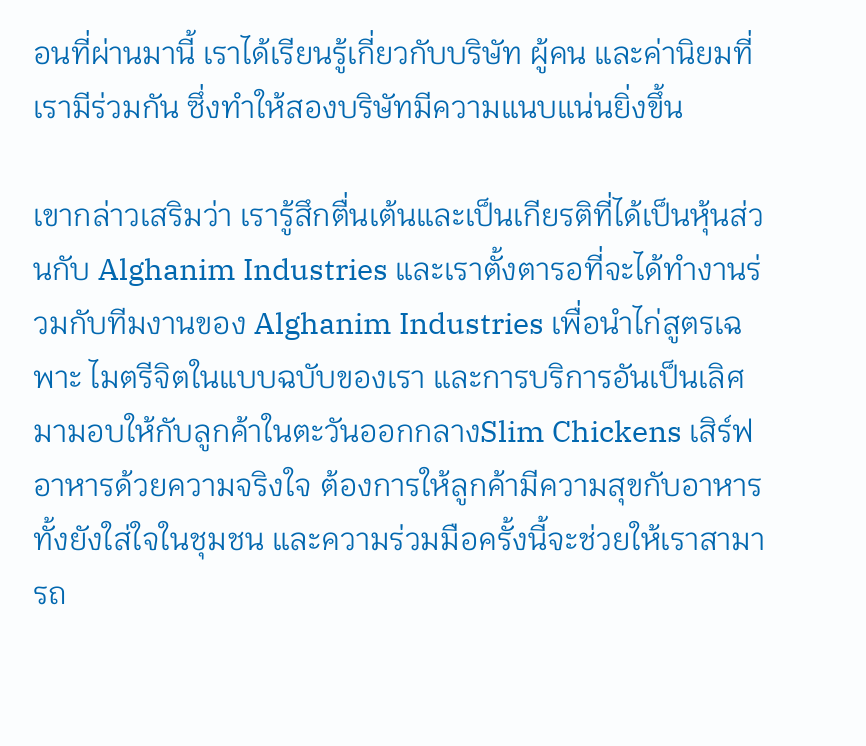อนที่ผ่านมานี้ เราได้เรียนรู้เกี่ยวกับบริษัท ผู้คน และค่านิยมที่เรามีร่วมกัน ซึ่งทำให้สองบริษัทมีความแนบแน่นยิ่งขึ้น

เขากล่าวเสริมว่า เรารู้สึกตื่นเต้นและเป็นเกียรติที่ได้เป็นหุ้นส่วนกับ Alghanim Industries และเราตั้งตารอที่จะได้ทำงานร่วมกับทีมงานของ Alghanim Industries เพื่อนำไก่สูตรเฉพาะ ไมตรีจิตในแบบฉบับของเรา และการบริการอันเป็นเลิศ มามอบให้กับลูกค้าในตะวันออกกลางSlim Chickens เสิร์ฟอาหารด้วยความจริงใจ ต้องการให้ลูกค้ามีความสุขกับอาหาร ทั้งยังใส่ใจในชุมชน และความร่วมมือครั้งนี้จะช่วยให้เราสามารถ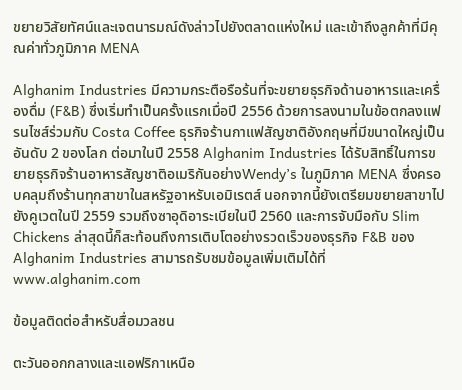ขยายวิสัยทัศน์และเจตนารมณ์ดังล่าวไปยังตลาดแห่งใหม่ และเข้าถึงลูกค้าที่มีคุณค่าทั่วภูมิภาค MENA

Alghanim Industries มีความกระตือรือร้นที่จะขยายธุรกิจด้านอาหารและเครื่องดื่ม (F&B) ซึ่งเริ่มทำเป็นครั้งแรกเมื่อปี 2556 ด้วยการลงนามในข้อตกลงแฟรนไซส์ร่วมกับ Costa Coffee ธุรกิจร้านกาแฟสัญชาติอังกฤษที่มีขนาดใหญ่เป็นอันดับ 2 ของโลก ต่อมาในปี 2558 Alghanim Industries ได้รับสิทธิ์ในการขยายธุรกิจร้านอาหารสัญชาติอเมริกันอย่างWendy’s ในภูมิภาค MENA ซึ่งครอบคลุมถึงร้านทุกสาขาในสหรัฐอาหรับเอมิเรตส์ นอกจากนี้ยังเตรียมขยายสาขาไปยังคูเวตในปี 2559 รวมถึงซาอุดิอาระเบียในปี 2560 และการจับมือกับ Slim Chickens ล่าสุดนี้ก็สะท้อนถึงการเติบโตอย่างรวดเร็วของธุรกิจ F&B ของ Alghanim Industries สามารถรับชมข้อมูลเพิ่มเติมได้ที่ www.alghanim.com

ข้อมูลติดต่อสำหรับสื่อมวลชน

ตะวันออกกลางและแอฟริกาเหนือ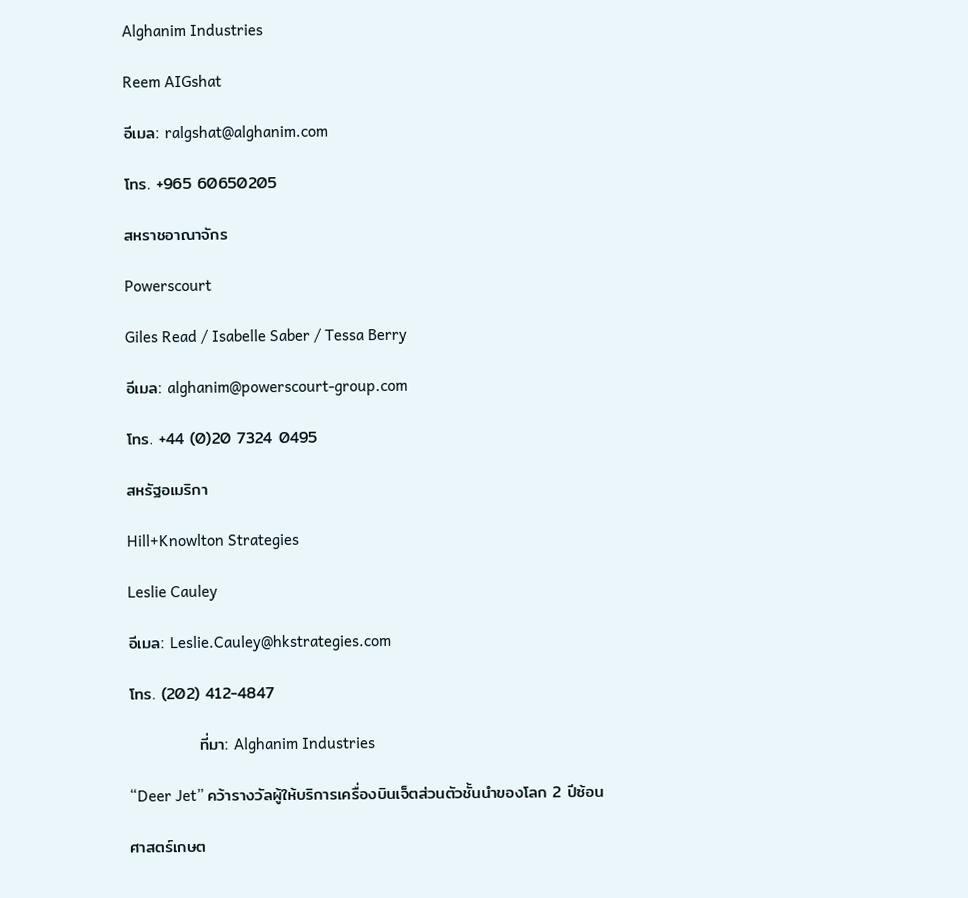Alghanim Industries

Reem AIGshat

อีเมล: ralgshat@alghanim.com

โทร. +965 60650205

สหราชอาณาจักร

Powerscourt

Giles Read / Isabelle Saber / Tessa Berry

อีเมล: alghanim@powerscourt-group.com

โทร. +44 (0)20 7324 0495

สหรัฐอเมริกา

Hill+Knowlton Strategies

Leslie Cauley

อีเมล: Leslie.Cauley@hkstrategies.com

โทร. (202) 412-4847

            ที่มา: Alghanim Industries

“Deer Jet” คว้ารางวัลผู้ให้บริการเครื่องบินเจ็ตส่วนตัวชั้นนำของโลก 2 ปีซ้อน

ศาสตร์เกษต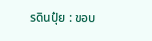รดินปุ๋ย : ขอบ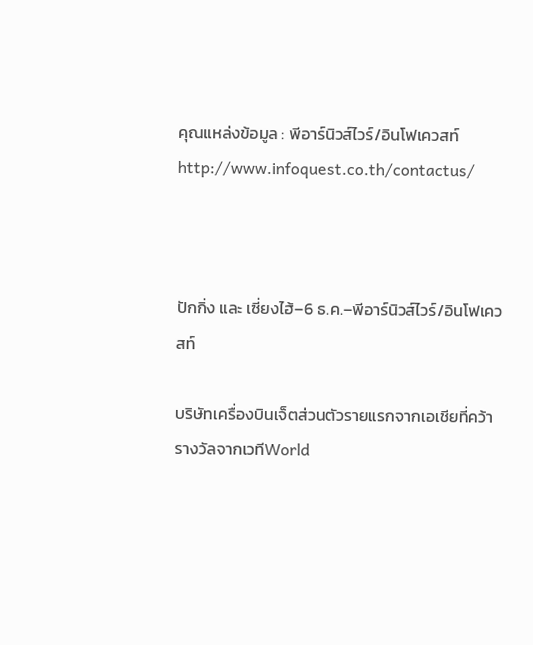คุณแหล่งข้อมูล : พีอาร์นิวส์ไวร์/อินโฟเควสท์ http://www.infoquest.co.th/contactus/



ปักกิ่ง และ เซี่ยงไฮ้–6 ธ.ค.–พีอาร์นิวส์ไวร์/อินโฟเควสท์

บริษัทเครื่องบินเจ็ตส่วนตัวรายแรกจากเอเชียที่คว้ารางวัลจากเวทีWorld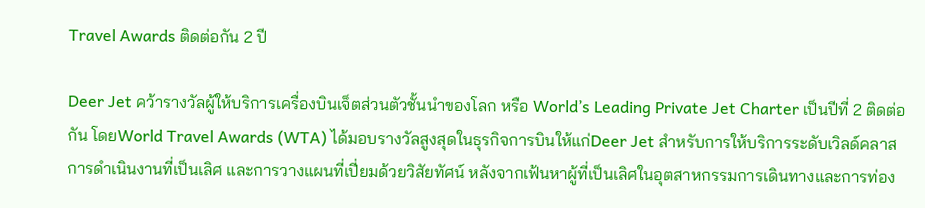Travel Awards ติดต่อกัน 2 ปี

Deer Jet คว้ารางวัลผู้ให้บริการเครื่องบินเจ็ตส่วนตัวชั้นนำของโลก หรือ World’s Leading Private Jet Charter เป็นปีที่ 2 ติดต่อกัน โดยWorld Travel Awards (WTA) ได้มอบรางวัลสูงสุดในธุรกิจการบินให้แก่Deer Jet สำหรับการให้บริการระดับเวิลด์คลาส การดำเนินงานที่เป็นเลิศ และการวางแผนที่เปี่ยมด้วยวิสัยทัศน์ หลังจากเฟ้นหาผู้ที่เป็นเลิศในอุตสาหกรรมการเดินทางและการท่อง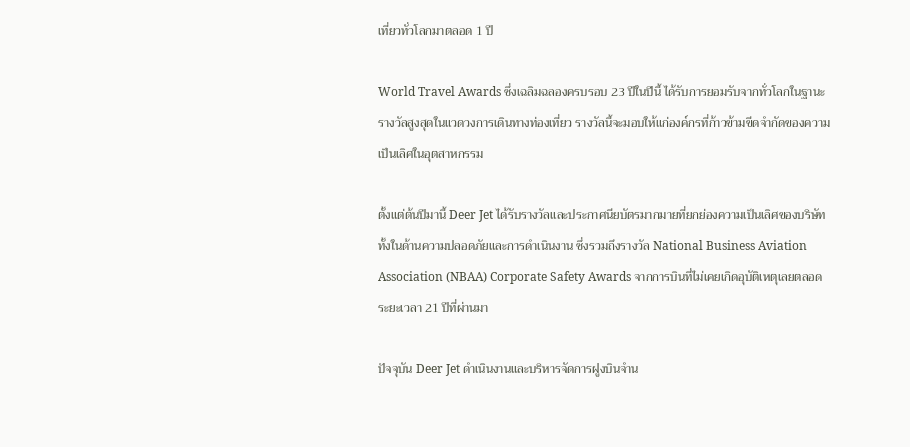เที่ยวทั่วโลกมาตลอด 1 ปี

World Travel Awards ซึ่งเฉลิมฉลองครบรอบ 23 ปีในปีนี้ ได้รับการยอมรับจากทั่วโลกในฐานะรางวัลสูงสุดในแวดวงการเดินทางท่องเที่ยว รางวัลนี้จะมอบให้แก่องค์กรที่ก้าวข้ามขีดจำกัดของความเป็นเลิศในอุตสาหกรรม

ตั้งแต่ต้นปีมานี้ Deer Jet ได้รับรางวัลและประกาศนียบัตรมากมายที่ยกย่องความเป็นเลิศของบริษัททั้งในด้านความปลอดภัยและการดำเนินงาน ซึ่งรวมถึงรางวัล National Business Aviation Association (NBAA) Corporate Safety Awards จากการบินที่ไม่เคยเกิดอุบัติเหตุเลยตลอดระยะเวลา 21 ปีที่ผ่านมา

ปัจจุบัน Deer Jet ดำเนินงานและบริหารจัดการฝูงบินจำน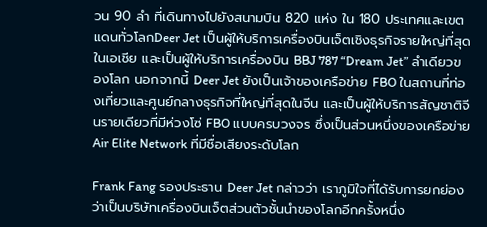วน 90 ลำ ที่เดินทางไปยังสนามบิน 820 แห่ง ใน 180 ประเทศและเขตแดนทั่วโลกDeer Jet เป็นผู้ให้บริการเครื่องบินเจ็ตเชิงธุรกิจรายใหญ่ที่สุดในเอเชีย และเป็นผู้ให้บริการเครื่องบิน BBJ 787 “Dream Jet” ลำเดียวของโลก นอกจากนี้ Deer Jet ยังเป็นเจ้าของเครือข่าย FBO ในสถานที่ท่องเที่ยวและศูนย์กลางธุรกิจที่ใหญ่ที่สุดในจีน และเป็นผู้ให้บริการสัญชาติจีนรายเดียวที่มีห่วงโซ่ FBO แบบครบวงจร ซึ่งเป็นส่วนหนึ่งของเครือข่าย Air Elite Network ที่มีชื่อเสียงระดับโลก

Frank Fang รองประธาน Deer Jet กล่าวว่า เราภูมิใจที่ได้รับการยกย่องว่าเป็นบริษัทเครื่องบินเจ็ตส่วนตัวชั้นนำของโลกอีกครั้งหนึ่ง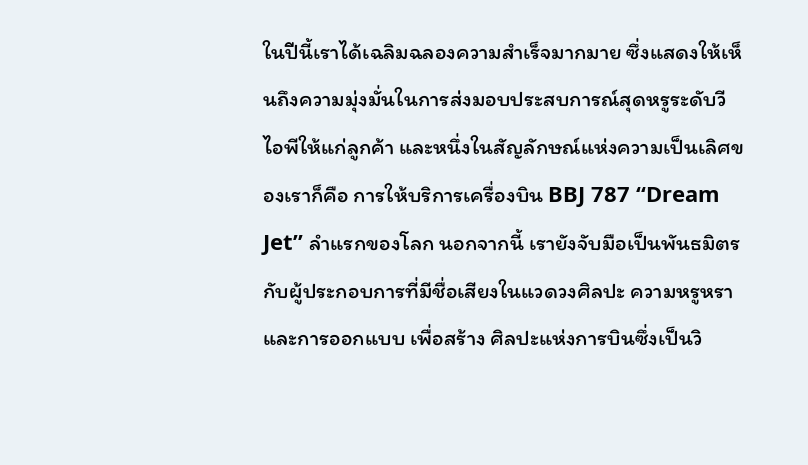ในปีนี้เราได้เฉลิมฉลองความสำเร็จมากมาย ซึ่งแสดงให้เห็นถึงความมุ่งมั่นในการส่งมอบประสบการณ์สุดหรูระดับวีไอพีให้แก่ลูกค้า และหนึ่งในสัญลักษณ์แห่งความเป็นเลิศของเราก็คือ การให้บริการเครื่องบิน BBJ 787 “Dream Jet” ลำแรกของโลก นอกจากนี้ เรายังจับมือเป็นพันธมิตรกับผู้ประกอบการที่มีชื่อเสียงในแวดวงศิลปะ ความหรูหรา และการออกแบบ เพื่อสร้าง ศิลปะแห่งการบินซึ่งเป็นวิ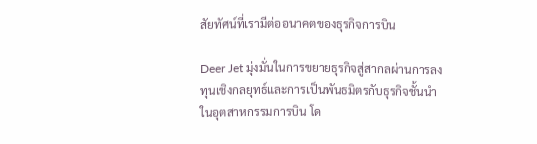สัยทัศน์ที่เรามีต่ออนาคตของธุรกิจการบิน

Deer Jet มุ่งมั่นในการขยายธุรกิจสู่สากลผ่านการลงทุนเชิงกลยุทธ์และการเป็นพันธมิตรกับธุรกิจชั้นนำในอุตสาหกรรมการบิน โด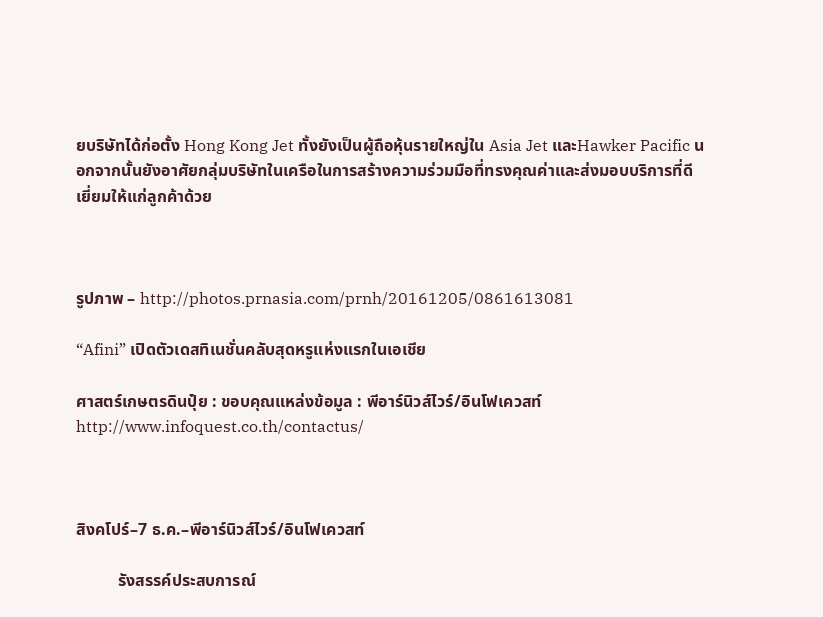ยบริษัทได้ก่อตั้ง Hong Kong Jet ทั้งยังเป็นผู้ถือหุ้นรายใหญ่ใน Asia Jet และHawker Pacific นอกจากนั้นยังอาศัยกลุ่มบริษัทในเครือในการสร้างความร่วมมือที่ทรงคุณค่าและส่งมอบบริการที่ดีเยี่ยมให้แก่ลูกค้าด้วย



รูปภาพ – http://photos.prnasia.com/prnh/20161205/0861613081

“Afini” เปิดตัวเดสทิเนชั่นคลับสุดหรูแห่งแรกในเอเชีย

ศาสตร์เกษตรดินปุ๋ย : ขอบคุณแหล่งข้อมูล : พีอาร์นิวส์ไวร์/อินโฟเควสท์ http://www.infoquest.co.th/contactus/



สิงคโปร์–7 ธ.ค.–พีอาร์นิวส์ไวร์/อินโฟเควสท์

          รังสรรค์ประสบการณ์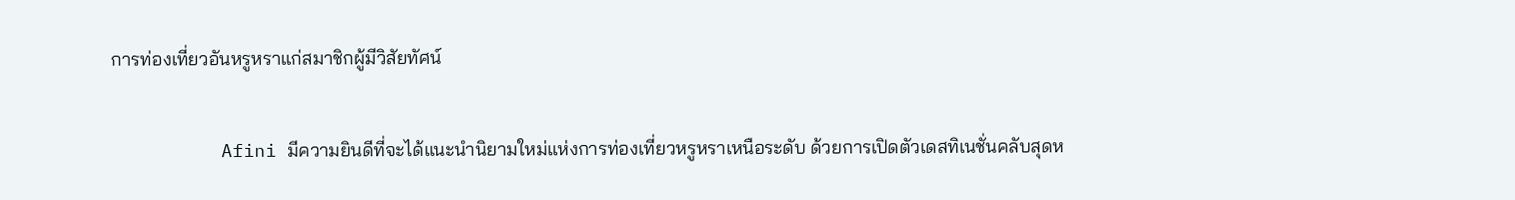การท่องเที่ยวอันหรูหราแก่สมาชิกผู้มีวิสัยทัศน์

          Afini มีความยินดีที่จะได้แนะนำนิยามใหม่แห่งการท่องเที่ยวหรูหราเหนือระดับ ด้วยการเปิดตัวเดสทิเนชั่นคลับสุดห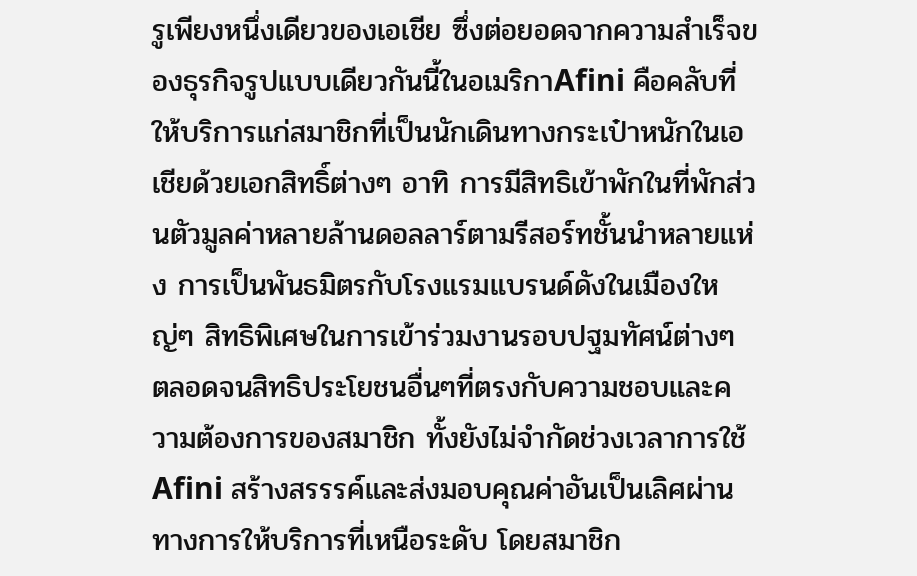รูเพียงหนึ่งเดียวของเอเชีย ซึ่งต่อยอดจากความสำเร็จของธุรกิจรูปแบบเดียวกันนี้ในอเมริกาAfini คือคลับที่ให้บริการแก่สมาชิกที่เป็นนักเดินทางกระเป๋าหนักในเอเชียด้วยเอกสิทธิ์ต่างๆ อาทิ การมีสิทธิเข้าพักในที่พักส่วนตัวมูลค่าหลายล้านดอลลาร์ตามรีสอร์ทชั้นนำหลายแห่ง การเป็นพันธมิตรกับโรงแรมแบรนด์ดังในเมืองใหญ่ๆ สิทธิพิเศษในการเข้าร่วมงานรอบปฐมทัศน์ต่างๆ ตลอดจนสิทธิประโยชนอื่นๆที่ตรงกับความชอบและความต้องการของสมาชิก ทั้งยังไม่จำกัดช่วงเวลาการใช้ Afini สร้างสรรรค์และส่งมอบคุณค่าอันเป็นเลิศผ่านทางการให้บริการที่เหนือระดับ โดยสมาชิก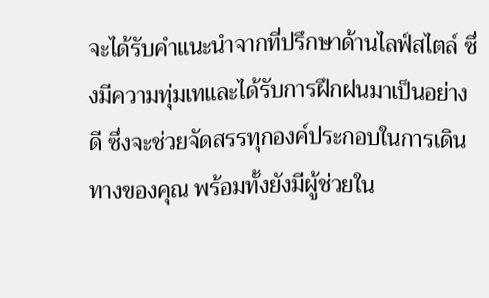จะได้รับคำแนะนำจากที่ปรึกษาด้านไลฟ์สไตล์ ซึ่งมีความทุ่มเทและได้รับการฝึกฝนมาเป็นอย่างดี ซึ่งจะช่วยจัดสรรทุกองค์ประกอบในการเดินทางของคุณ พร้อมทั้งยังมีผู้ช่วยใน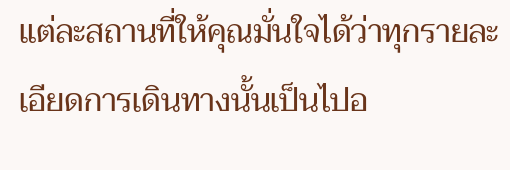แต่ละสถานที่ให้คุณมั่นใจได้ว่าทุกรายละเอียดการเดินทางนั้นเป็นไปอ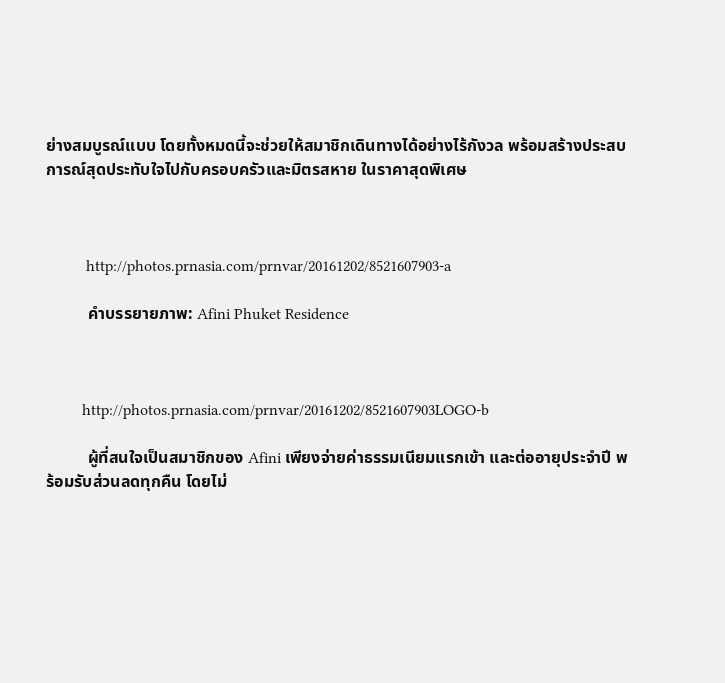ย่างสมบูรณ์แบบ โดยทั้งหมดนี้จะช่วยให้สมาชิกเดินทางได้อย่างไร้กังวล พร้อมสร้างประสบการณ์สุดประทับใจไปกับครอบครัวและมิตรสหาย ในราคาสุดพิเศษ



          http://photos.prnasia.com/prnvar/20161202/8521607903-a

          คำบรรยายภาพ: Afini Phuket Residence



         http://photos.prnasia.com/prnvar/20161202/8521607903LOGO-b

          ผู้ที่สนใจเป็นสมาชิกของ Afini เพียงจ่ายค่าธรรมเนียมแรกเข้า และต่ออายุประจำปี พร้อมรับส่วนลดทุกคืน โดยไม่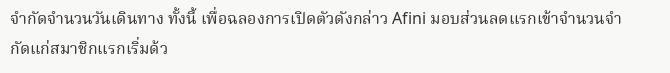จำกัดจำนวนวันเดินทาง ทั้งนี้ เพื่อฉลองการเปิดตัวดังกล่าว Afini มอบส่วนลดแรกเข้าจำนวนจำกัดแก่สมาชิกแรกเริ่มด้ว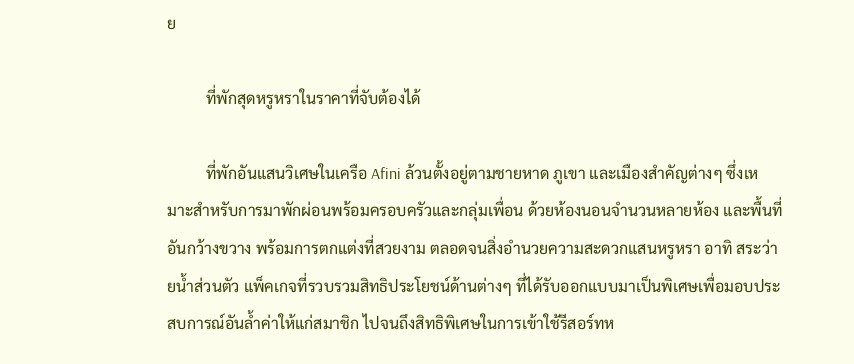ย

          ที่พักสุดหรูหราในราคาที่จับต้องได้

          ที่พักอันแสนวิเศษในเครือ Afini ล้วนตั้งอยู่ตามชายหาด ภูเขา และเมืองสำคัญต่างๆ ซึ่งเหมาะสำหรับการมาพักผ่อนพร้อมครอบครัวและกลุ่มเพื่อน ด้วยห้องนอนจำนวนหลายห้อง และพื้นที่อันกว้างขวาง พร้อมการตกแต่งที่สวยงาม ตลอดจนสิ่งอำนวยความสะดวกแสนหรูหรา อาทิ สระว่ายน้ำส่วนตัว แพ็คเกจที่รวบรวมสิทธิประโยชน์ด้านต่างๆ ที่ได้รับออกแบบมาเป็นพิเศษเพื่อมอบประสบการณ์อันล้ำค่าให้แก่สมาชิก ไปจนถึงสิทธิพิเศษในการเข้าใช้รีสอร์ทห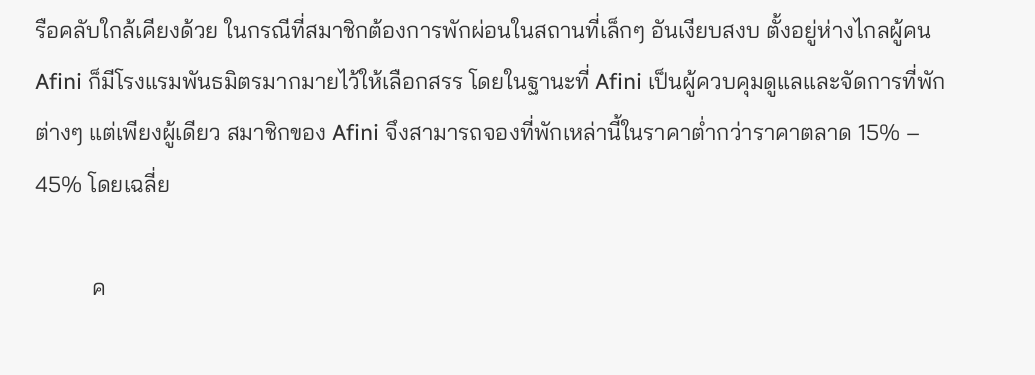รือคลับใกล้เคียงด้วย ในกรณีที่สมาชิกต้องการพักผ่อนในสถานที่เล็กๆ อันเงียบสงบ ตั้งอยู่ห่างไกลผู้คนAfini ก็มีโรงแรมพันธมิตรมากมายไว้ให้เลือกสรร โดยในฐานะที่ Afini เป็นผู้ควบคุมดูแลและจัดการที่พักต่างๆ แต่เพียงผู้เดียว สมาชิกของ Afini จึงสามารถจองที่พักเหล่านี้ในราคาต่ำกว่าราคาตลาด 15% – 45% โดยเฉลี่ย

          ค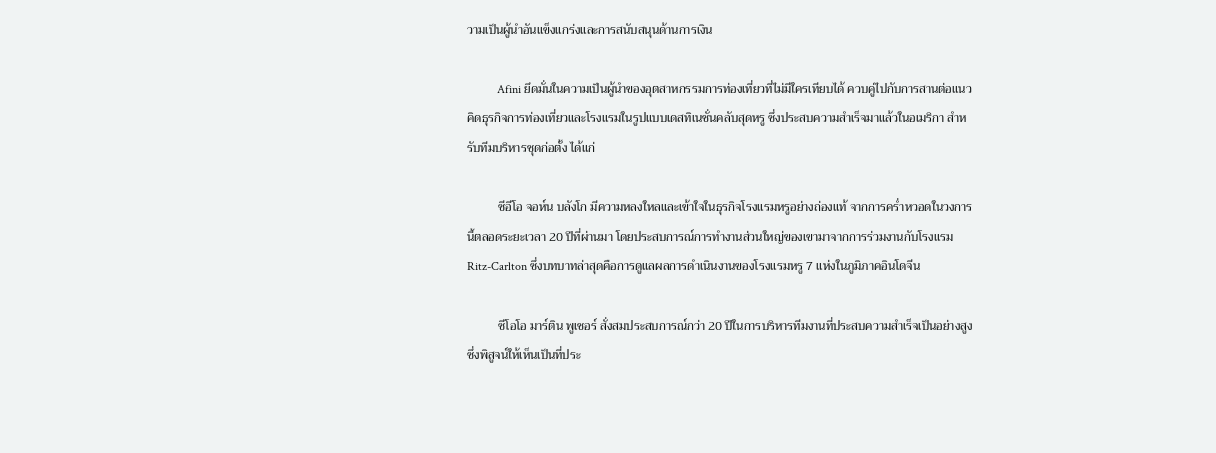วามเป็นผู้นำอันแข็งแกร่งและการสนับสนุนด้านการเงิน

          Afini ยึดมั่นในความเป็นผู้นำของอุตสาหกรรมการท่องเที่ยวที่ไม่มีใครเทียบได้ ควบคู่ไปกับการสานต่อแนวคิดธุรกิจการท่องเที่ยวและโรงแรมในรูปแบบเดสทิเนชั่นคลับสุดหรู ซึ่งประสบความสำเร็จมาแล้วในอเมริกา สำหรับทีมบริหารชุดก่อตั้ง ได้แก่

          ซีอีโอ จอห์น บลังโก มีความหลงใหลและเข้าใจในธุรกิจโรงแรมหรูอย่างถ่องแท้ จากการคร่ำหวอดในวงการนี้ตลอดระยะเวลา 20 ปีที่ผ่านมา โดยประสบการณ์การทำงานส่วนใหญ่ของเขามาจากการร่วมงานกับโรงแรม Ritz-Carlton ซึ่งบทบาทล่าสุดคือการดูแลผลการดำเนินงานของโรงแรมหรู 7 แห่งในภูมิภาคอินโดจีน

          ซีโอโอ มาร์ติน พูเชอร์ สั่งสมประสบการณ์กว่า 20 ปีในการบริหารทีมงานที่ประสบความสำเร็จเป็นอย่างสูง ซึ่งพิสูจน์ให้เห็นเป็นที่ประ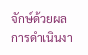จักษ์ด้วยผลการดำเนินงา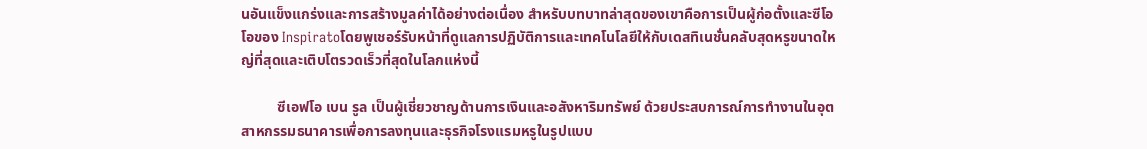นอันแข็งแกร่งและการสร้างมูลค่าได้อย่างต่อเนื่อง สำหรับบทบาทล่าสุดของเขาคือการเป็นผู้ก่อตั้งและซีโอโอของ Inspiratoโดยพูเชอร์รับหน้าที่ดูแลการปฏิบัติการและเทคโนโลยีให้กับเดสทิเนชั่นคลับสุดหรูขนาดใหญ่ที่สุดและเติบโตรวดเร็วที่สุดในโลกแห่งนี้

          ซีเอฟโอ เบน รูล เป็นผู้เชี่ยวชาญด้านการเงินและอสังหาริมทรัพย์ ด้วยประสบการณ์การทำงานในอุตสาหกรรมธนาคารเพื่อการลงทุนและธุรกิจโรงแรมหรูในรูปแบบ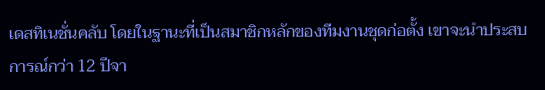เดสทิเนชั่นคลับ โดยในฐานะที่เป็นสมาชิกหลักของทีมงานชุดก่อตั้ง เขาจะนำประสบการณ์กว่า 12 ปีจา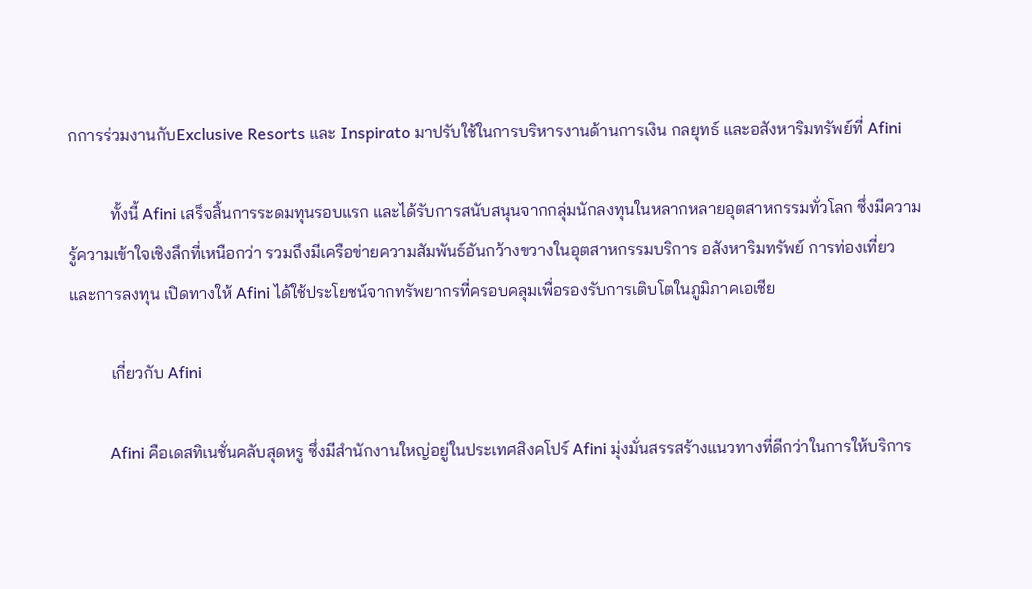กการร่วมงานกับExclusive Resorts และ Inspirato มาปรับใช้ในการบริหารงานด้านการเงิน กลยุทธ์ และอสังหาริมทรัพย์ที่ Afini

          ทั้งนี้ Afini เสร็จสิ้นการระดมทุนรอบแรก และได้รับการสนับสนุนจากกลุ่มนักลงทุนในหลากหลายอุตสาหกรรมทั่วโลก ซึ่งมีความรู้ความเข้าใจเชิงลึกที่เหนือกว่า รวมถึงมีเครือข่ายความสัมพันธ์อันกว้างขวางในอุตสาหกรรมบริการ อสังหาริมทรัพย์ การท่องเที่ยว และการลงทุน เปิดทางให้ Afini ได้ใช้ประโยชน์จากทรัพยากรที่ครอบคลุมเพื่อรองรับการเติบโตในภูมิภาคเอเชีย

          เกี่ยวกับ Afini

          Afini คือเดสทิเนชั่นคลับสุดหรู ซึ่งมีสำนักงานใหญ่อยู่ในประเทศสิงคโปร์ Afini มุ่งมั่นสรรสร้างแนวทางที่ดีกว่าในการให้บริการ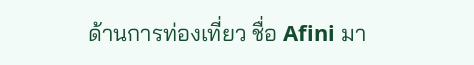ด้านการท่องเที่ยว ชื่อ Afini มา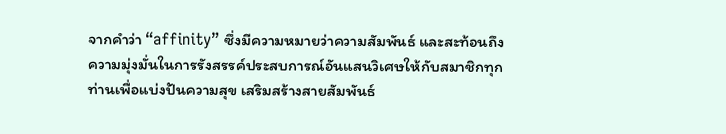จากคำว่า “affinity” ซึ่งมีความหมายว่าความสัมพันธ์ และสะท้อนถึงความมุ่งมั่นในการรังสรรค์ประสบการณ์อันแสนวิเศษให้กับสมาชิกทุกท่านเพื่อแบ่งปันความสุข เสริมสร้างสายสัมพันธ์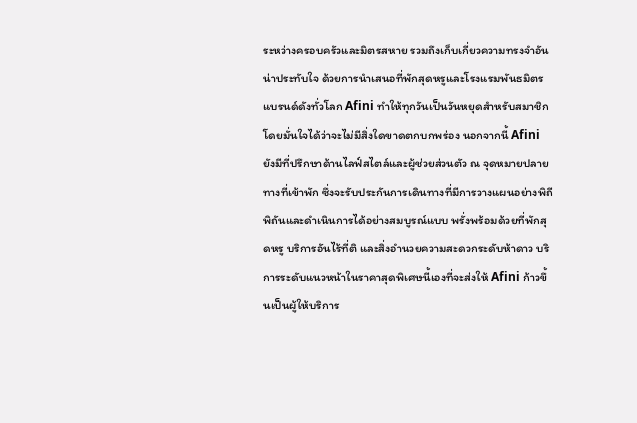ระหว่างครอบครัวและมิตรสหาย รวมถึงเก็บเกี่ยวความทรงจำอันน่าประทับใจ ด้วยการนำเสนอที่พักสุดหรูและโรงแรมพันธมิตรแบรนด์ดังทั่วโลก Afini ทำให้ทุกวันเป็นวันหยุดสำหรับสมาชิก โดยมั่นใจได้ว่าจะไม่มีสิ่งใดขาดตกบกพร่อง นอกจากนี้ Afini ยังมีที่ปรึกษาด้านไลฟ์สไตล์และผู้ช่วยส่วนตัว ณ จุดหมายปลายทางที่เข้าพัก ซึ่งจะรับประกันการเดินทางที่มีการวางแผนอย่างพิถีพิถันและดำเนินการได้อย่างสมบูรณ์แบบ พรั่งพร้อมด้วยที่พักสุดหรู บริการอันไร้ที่ติ และสิ่งอำนวยความสะดวกระดับห้าดาว บริการระดับแนวหน้าในราคาสุดพิเศษนี้เองที่จะส่งให้ Afini ก้าวขึ้นเป็นผู้ให้บริการ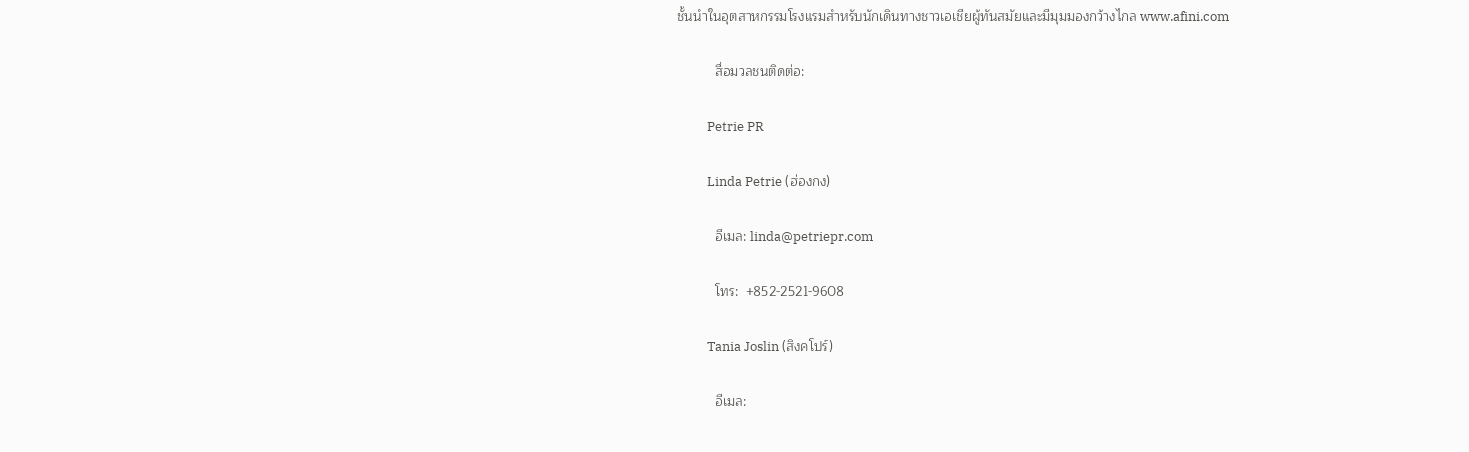ชั้นนำในอุตสาหกรรมโรงแรมสำหรับนักเดินทางชาวเอเชียผู้ทันสมัยและมีมุมมองกว้างไกล www.afini.com

          สื่อมวลชนติดต่อ:

          Petrie PR

          Linda Petrie (ฮ่องกง)

          อีเมล: linda@petriepr.com

          โทร:  +852-2521-9608

          Tania Joslin (สิงคโปร์)

          อีเมล: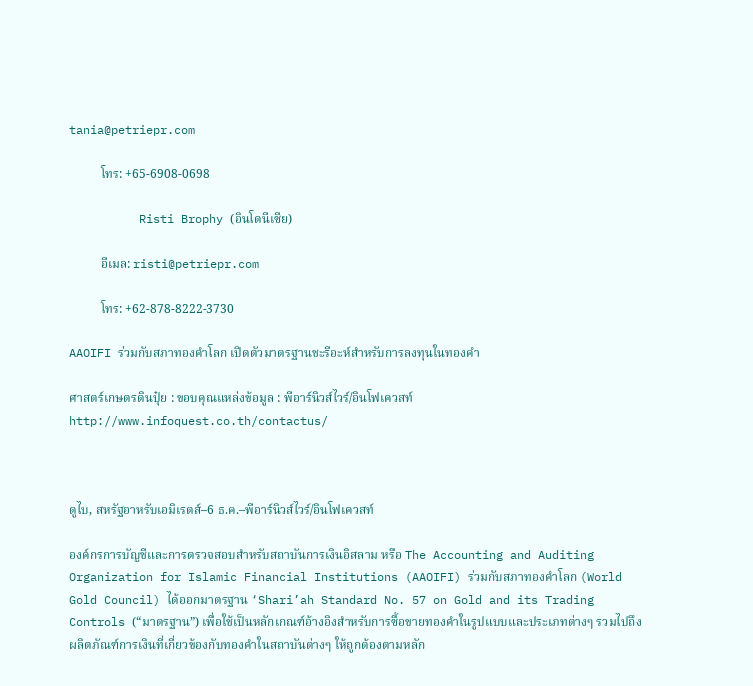tania@petriepr.com

          โทร: +65-6908-0698

          Risti Brophy (อินโดนีเซีย)

          อีเมล: risti@petriepr.com

          โทร: +62-878-8222-3730

AAOIFI ร่วมกับสภาทองคำโลก เปิดตัวมาตรฐานชะรีอะห์สำหรับการลงทุนในทองคำ

ศาสตร์เกษตรดินปุ๋ย : ขอบคุณแหล่งข้อมูล : พีอาร์นิวส์ไวร์/อินโฟเควสท์ http://www.infoquest.co.th/contactus/



ดูไบ, สหรัฐอาหรับเอมิเรตส์–6 ธ.ค.–พีอาร์นิวส์ไวร์/อินโฟเควสท์

องค์กรการบัญชีและการตรวจสอบสำหรับสถาบันการเงินอิสลาม หรือ The Accounting and Auditing Organization for Islamic Financial Institutions (AAOIFI) ร่วมกับสภาทองคำโลก (World Gold Council) ได้ออกมาตรฐาน ‘Shari’ah Standard No. 57 on Gold and its Trading Controls (“มาตรฐาน”) เพื่อใช้เป็นหลักเกณฑ์อ้างอิงสำหรับการซื้อขายทองคำในรูปแบบและประเภทต่างๆ รวมไปถึงผลิตภัณฑ์การเงินที่เกี่ยวข้องกับทองคำในสถาบันต่างๆ ให้ถูกต้องตามหลัก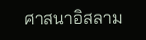ศาสนาอิสลาม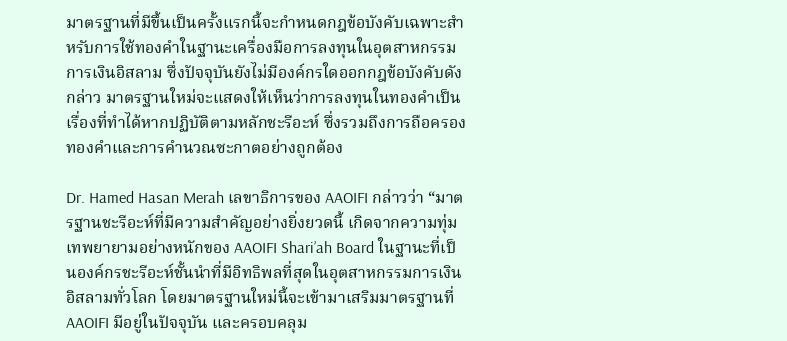มาตรฐานที่มีขึ้นเป็นครั้งแรกนี้จะกำหนดกฎข้อบังคับเฉพาะสำหรับการใช้ทองคำในฐานะเครื่องมือการลงทุนในอุตสาหกรรมการเงินอิสลาม ซึ่งปัจจุบันยังไม่มีองค์กรใดออกกฎข้อบังคับดังกล่าว มาตรฐานใหม่จะแสดงให้เห็นว่าการลงทุนในทองคำเป็นเรื่องที่ทำได้หากปฏิบัติตามหลักชะรีอะห์ ซึ่งรวมถึงการถือครองทองคำและการคำนวณซะกาตอย่างถูกต้อง

Dr. Hamed Hasan Merah เลขาธิการของ AAOIFI กล่าวว่า “มาตรฐานชะรีอะห์ที่มีความสำคัญอย่างยิ่งยวดนี้ เกิดจากความทุ่มเทพยายามอย่างหนักของ AAOIFI Shari’ah Board ในฐานะที่เป็นองค์กรชะรีอะห์ชั้นนำที่มีอิทธิพลที่สุดในอุตสาหกรรมการเงินอิสลามทั่วโลก โดยมาตรฐานใหม่นี้จะเข้ามาเสริมมาตรฐานที่ AAOIFI มีอยู่ในปัจจุบัน และครอบคลุม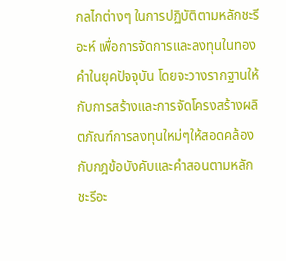กลไกต่างๆ ในการปฏิบัติตามหลักชะรีอะห์ เพื่อการจัดการและลงทุนในทองคำในยุคปัจจุบัน โดยจะวางรากฐานให้กับการสร้างและการจัดโครงสร้างผลิตภัณฑ์การลงทุนใหม่ๆให้สอดคล้องกับกฎข้อบังคับและคำสอนตามหลักชะรีอะ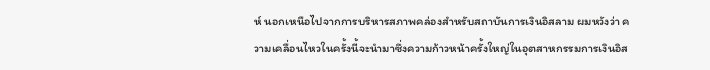ห์ นอกเหนือไปจากการบริหารสภาพคล่องสำหรับสถาบันการเงินอิสลาม ผมหวังว่า ความเคลื่อนไหวในครั้งนี้จะนำมาซึ่งความก้าวหน้าครั้งใหญ่ในอุตสาหกรรมการเงินอิส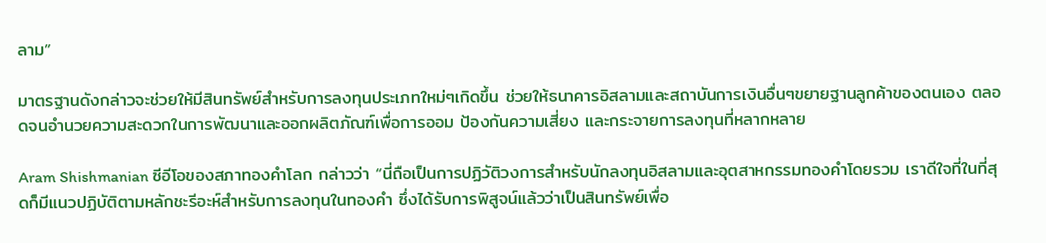ลาม”

มาตรฐานดังกล่าวจะช่วยให้มีสินทรัพย์สำหรับการลงทุนประเภทใหม่ๆเกิดขึ้น ช่วยให้ธนาคารอิสลามและสถาบันการเงินอื่นๆขยายฐานลูกค้าของตนเอง ตลอดจนอำนวยความสะดวกในการพัฒนาและออกผลิตภัณฑ์เพื่อการออม ป้องกันความเสี่ยง และกระจายการลงทุนที่หลากหลาย

Aram Shishmanian ซีอีโอของสภาทองคำโลก กล่าวว่า “นี่ถือเป็นการปฏิวัติวงการสำหรับนักลงทุนอิสลามและอุตสาหกรรมทองคำโดยรวม เราดีใจที่ในที่สุดก็มีแนวปฏิบัติตามหลักชะรีอะห์สำหรับการลงทุนในทองคำ ซึ่งได้รับการพิสูจน์แล้วว่าเป็นสินทรัพย์เพื่อ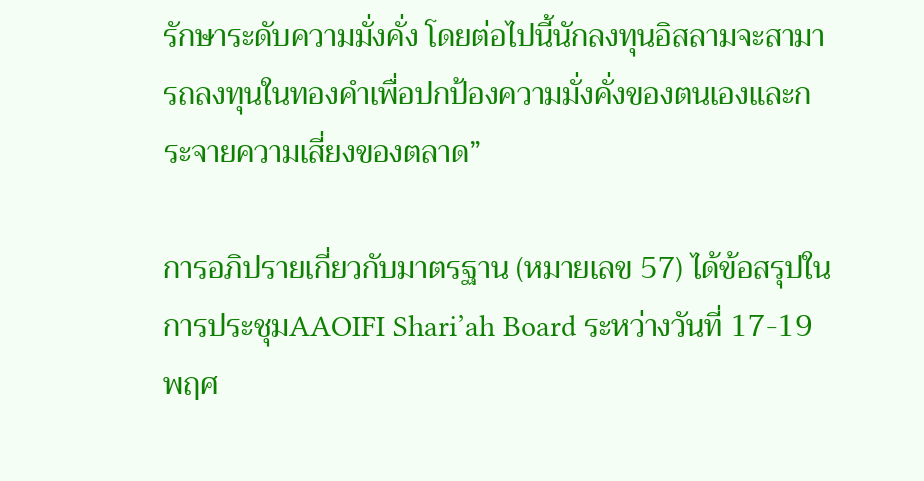รักษาระดับความมั่งคั่ง โดยต่อไปนี้นักลงทุนอิสลามจะสามารถลงทุนในทองคำเพื่อปกป้องความมั่งคั่งของตนเองและกระจายความเสี่ยงของตลาด”

การอภิปรายเกี่ยวกับมาตรฐาน (หมายเลข 57) ได้ข้อสรุปในการประชุมAAOIFI Shari’ah Board ระหว่างวันที่ 17-19 พฤศ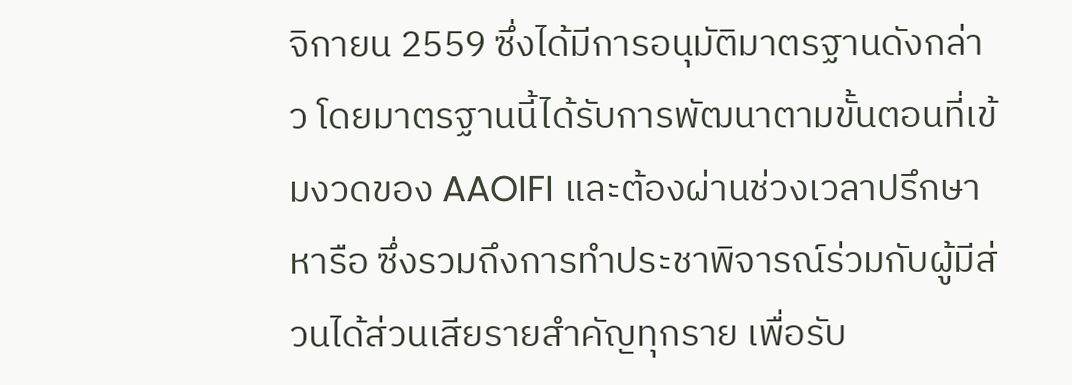จิกายน 2559 ซึ่งได้มีการอนุมัติมาตรฐานดังกล่าว โดยมาตรฐานนี้ได้รับการพัฒนาตามขั้นตอนที่เข้มงวดของ AAOIFI และต้องผ่านช่วงเวลาปรึกษาหารือ ซึ่งรวมถึงการทำประชาพิจารณ์ร่วมกับผู้มีส่วนได้ส่วนเสียรายสำคัญทุกราย เพื่อรับ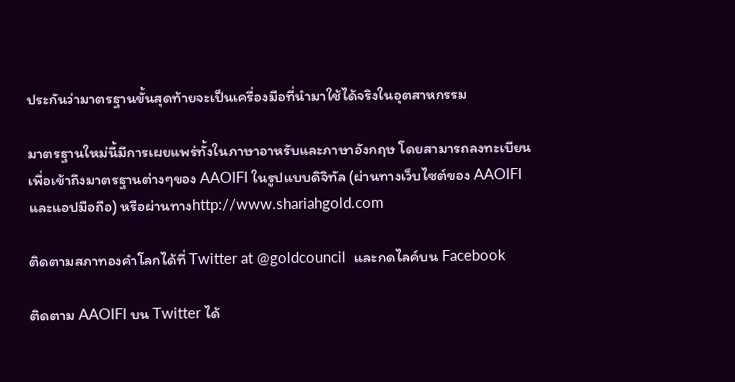ประกันว่ามาตรฐานขั้นสุดท้ายจะเป็นเครื่องมือที่นำมาใช้ได้จริงในอุตสาหกรรม

มาตรฐานใหม่นี้มีการเผยแพร่ทั้งในภาษาอาหรับและภาษาอังกฤษ โดยสามารถลงทะเบียนเพื่อเข้าถึงมาตรฐานต่างๆของ AAOIFI ในรูปแบบดิจิทัล (ผ่านทางเว็บไซต์ของ AAOIFI และแอปมือถือ) หรือผ่านทางhttp://www.shariahgold.com

ติดตามสภาทองคำโลกได้ที่ Twitter at @goldcouncil  และกดไลค์บน Facebook

ติดตาม AAOIFI บน Twitter ได้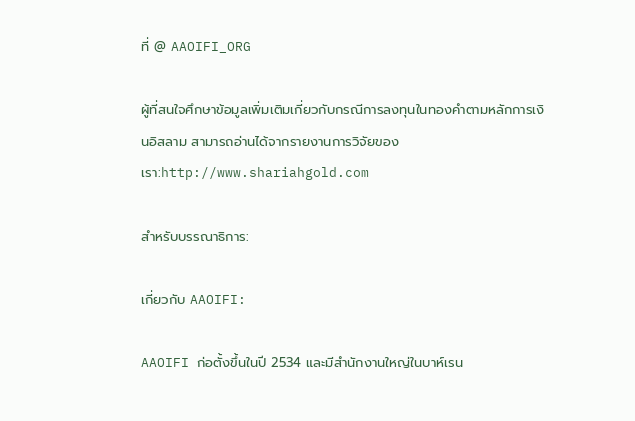ที่ @ AAOIFI_ORG

ผู้ที่สนใจศึกษาข้อมูลเพิ่มเติมเกี่ยวกับกรณีการลงทุนในทองคำตามหลักการเงินอิสลาม สามารถอ่านได้จากรายงานการวิจัยของเรา:http://www.shariahgold.com

สำหรับบรรณาธิการ:

เกี่ยวกับ AAOIFI:

AAOIFI ก่อตั้งขึ้นในปี 2534 และมีสำนักงานใหญ่ในบาห์เรน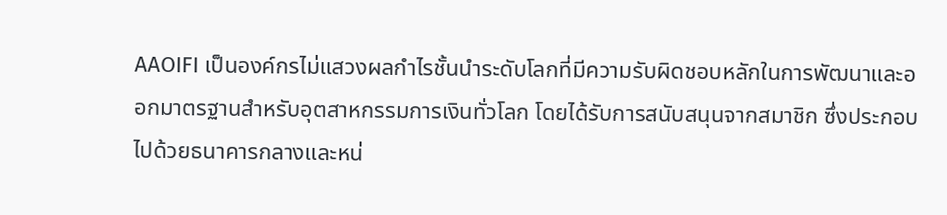AAOIFI เป็นองค์กรไม่แสวงผลกำไรชั้นนำระดับโลกที่มีความรับผิดชอบหลักในการพัฒนาและออกมาตรฐานสำหรับอุตสาหกรรมการเงินทั่วโลก โดยได้รับการสนับสนุนจากสมาชิก ซึ่งประกอบไปด้วยธนาคารกลางและหน่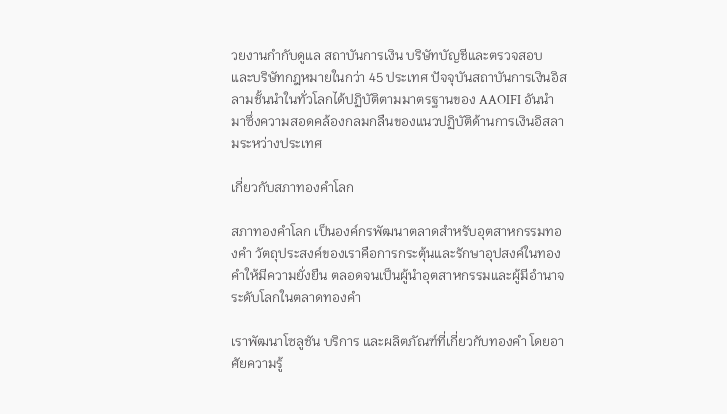วยงานกำกับดูแล สถาบันการเงิน บริษัทบัญชีและตรวจสอบ และบริษัทกฎหมายในกว่า 45 ประเทศ ปัจจุบันสถาบันการเงินอิสลามชั้นนำในทั่วโลกได้ปฏิบัติตามมาตรฐานของ AAOIFI อันนำมาซึ่งความสอดคล้องกลมกลืนของแนวปฏิบัติด้านการเงินอิสลามระหว่างประเทศ

เกี่ยวกับสภาทองคำโลก

สภาทองคำโลก เป็นองค์กรพัฒนาตลาดสำหรับอุตสาหกรรมทองคำ วัตถุประสงค์ของเราคือการกระตุ้นและรักษาอุปสงค์ในทองคำให้มีความยั่งยืน ตลอดจนเป็นผู้นำอุตสาหกรรมและผู้มีอำนาจระดับโลกในตลาดทองคำ

เราพัฒนาโซลูชัน บริการ และผลิตภัณฑ์ที่เกี่ยวกับทองคำ โดยอาศัยความรู้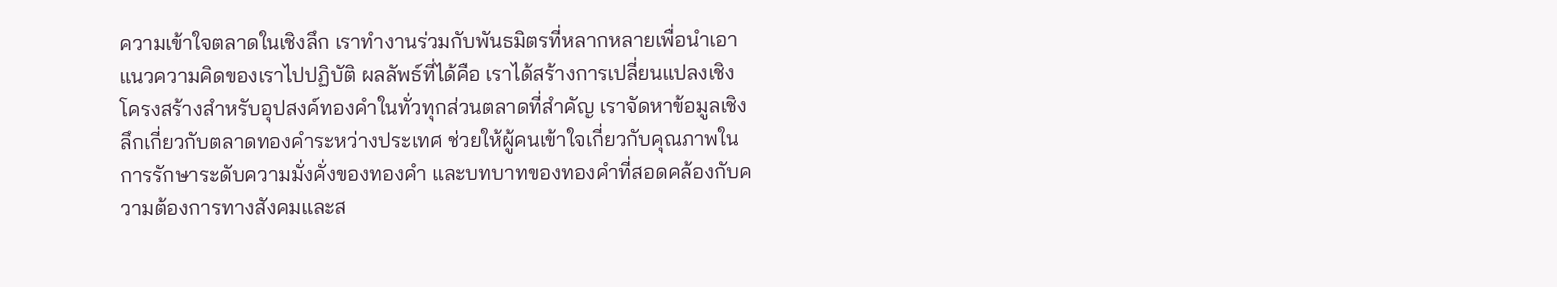ความเข้าใจตลาดในเชิงลึก เราทำงานร่วมกับพันธมิตรที่หลากหลายเพื่อนำเอาแนวความคิดของเราไปปฏิบัติ ผลลัพธ์ที่ได้คือ เราได้สร้างการเปลี่ยนแปลงเชิงโครงสร้างสำหรับอุปสงค์ทองคำในทั่วทุกส่วนตลาดที่สำคัญ เราจัดหาข้อมูลเชิงลึกเกี่ยวกับตลาดทองคำระหว่างประเทศ ช่วยให้ผู้คนเข้าใจเกี่ยวกับคุณภาพในการรักษาระดับความมั่งคั่งของทองคำ และบทบาทของทองคำที่สอดคล้องกับความต้องการทางสังคมและส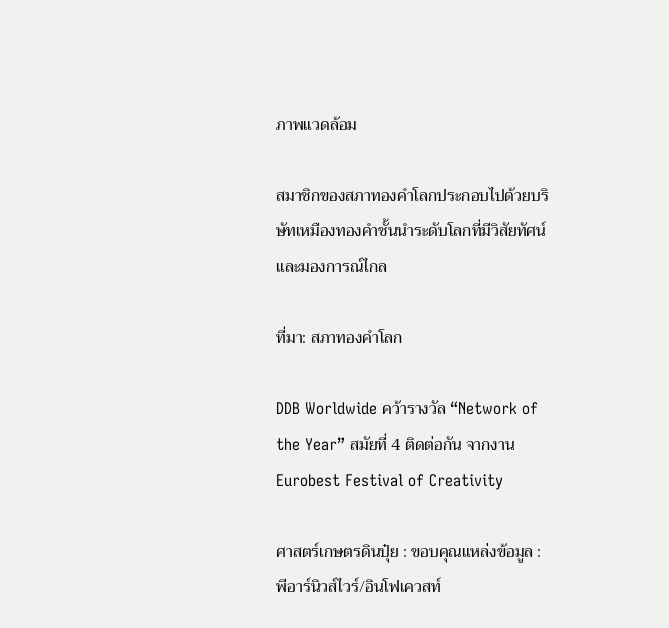ภาพแวดล้อม

สมาชิกของสภาทองคำโลกประกอบไปด้วยบริษัทเหมืองทองคำชั้นนำระดับโลกที่มีวิสัยทัศน์และมองการณ์ไกล

ที่มา: สภาทองคำโลก

DDB Worldwide คว้ารางวัล “Network of the Year” สมัยที่ 4 ติดต่อกัน จากงาน Eurobest Festival of Creativity

ศาสตร์เกษตรดินปุ๋ย : ขอบคุณแหล่งข้อมูล : พีอาร์นิวส์ไวร์/อินโฟเควสท์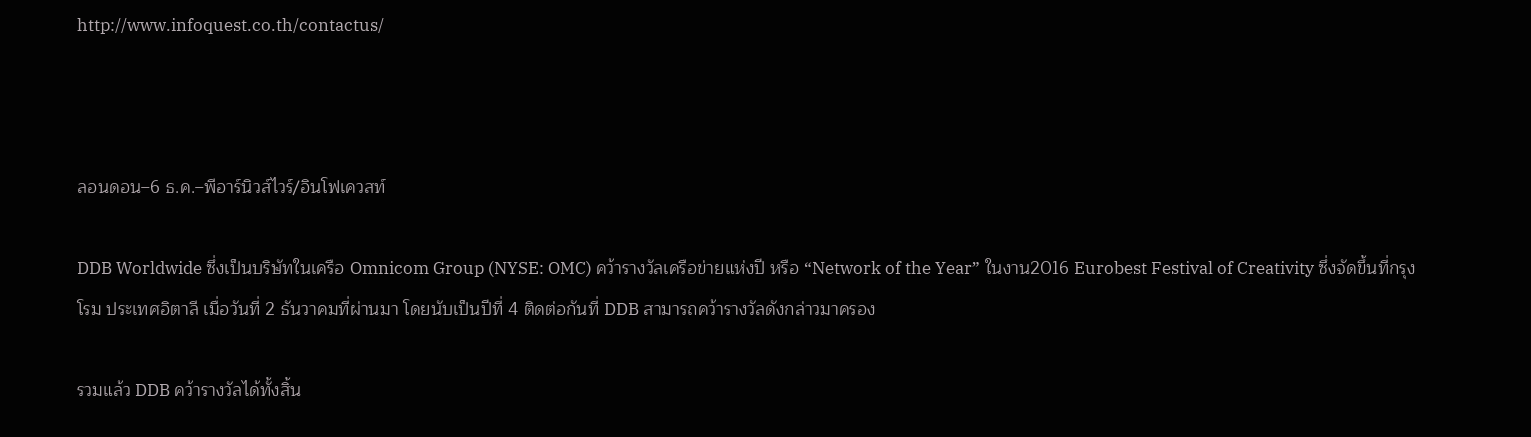http://www.infoquest.co.th/contactus/



ลอนดอน–6 ธ.ค.–พีอาร์นิวส์ไวร์/อินโฟเควสท์

DDB Worldwide ซึ่งเป็นบริษัทในเครือ Omnicom Group (NYSE: OMC) คว้ารางวัลเครือข่ายแห่งปี หรือ “Network of the Year” ในงาน2016 Eurobest Festival of Creativity ซึ่งจัดขึ้นที่กรุงโรม ประเทศอิตาลี เมื่อวันที่ 2 ธันวาคมที่ผ่านมา โดยนับเป็นปีที่ 4 ติดต่อกันที่ DDB สามารถคว้ารางวัลดังกล่าวมาครอง

รวมแล้ว DDB คว้ารางวัลได้ทั้งสิ้น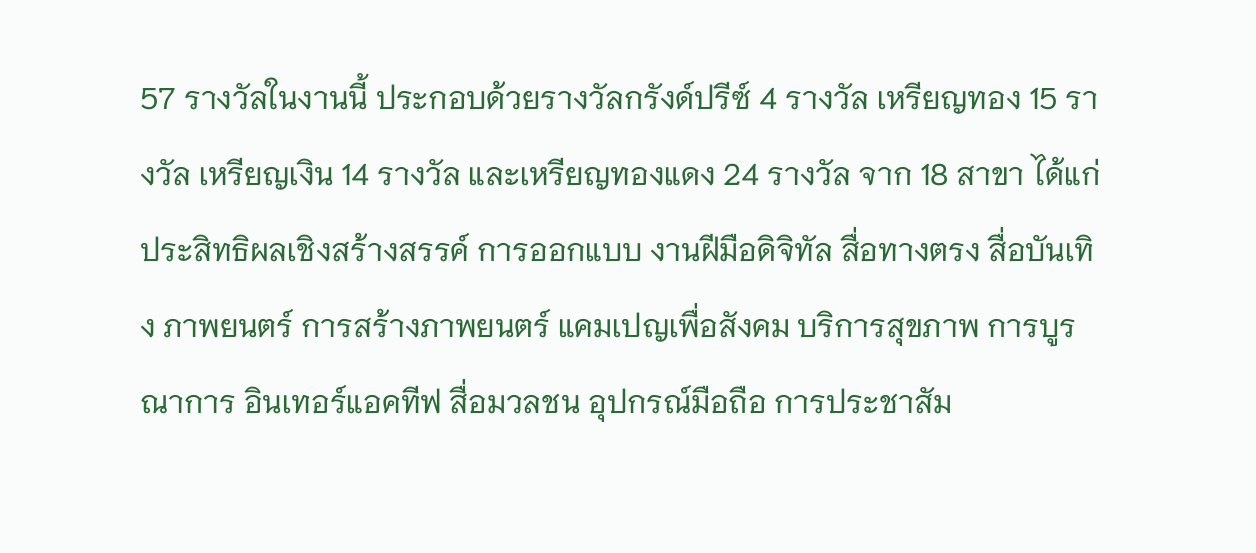57 รางวัลในงานนี้ ประกอบด้วยรางวัลกรังด์ปรีซ์ 4 รางวัล เหรียญทอง 15 รางวัล เหรียญเงิน 14 รางวัล และเหรียญทองแดง 24 รางวัล จาก 18 สาขา ได้แก่ ประสิทธิผลเชิงสร้างสรรค์ การออกแบบ งานฝีมือดิจิทัล สื่อทางตรง สื่อบันเทิง ภาพยนตร์ การสร้างภาพยนตร์ แคมเปญเพื่อสังคม บริการสุขภาพ การบูรณาการ อินเทอร์แอคทีฟ สื่อมวลชน อุปกรณ์มือถือ การประชาสัม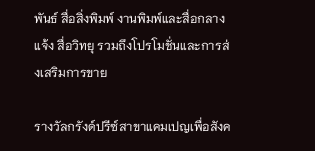พันธ์ สื่อสิ่งพิมพ์ งานพิมพ์และสื่อกลางแจ้ง สื่อวิทยุ รวมถึงโปรโมชั่นและการส่งเสริมการขาย

รางวัลกรังด์ปรีซ์สาขาแคมเปญเพื่อสังค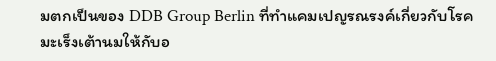มตกเป็นของ DDB Group Berlin ที่ทำแคมเปญรณรงค์เกี่ยวกับโรคมะเร็งเต้านมให้กับอ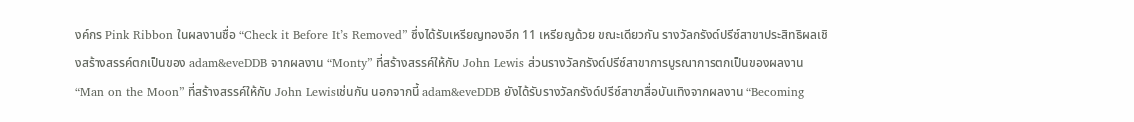งค์กร Pink Ribbon ในผลงานชื่อ “Check it Before It’s Removed” ซึ่งได้รับเหรียญทองอีก 11 เหรียญด้วย ขณะเดียวกัน รางวัลกรังด์ปรีซ์สาขาประสิทธิผลเชิงสร้างสรรค์ตกเป็นของ adam&eveDDB จากผลงาน “Monty” ที่สร้างสรรค์ให้กับ John Lewis ส่วนรางวัลกรังด์ปรีซ์สาขาการบูรณาการตกเป็นของผลงาน “Man on the Moon” ที่สร้างสรรค์ให้กับ John Lewisเช่นกัน นอกจากนี้ adam&eveDDB ยังได้รับรางวัลกรังด์ปรีซ์สาขาสื่อบันเทิงจากผลงาน “Becoming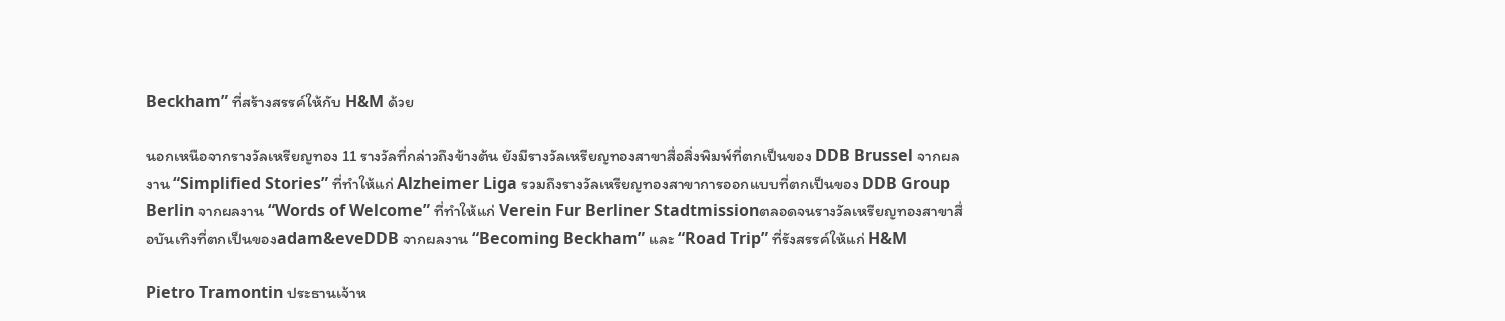Beckham” ที่สร้างสรรค์ให้กับ H&M ด้วย

นอกเหนือจากรางวัลเหรียญทอง 11 รางวัลที่กล่าวถึงข้างต้น ยังมีรางวัลเหรียญทองสาขาสื่อสิ่งพิมพ์ที่ตกเป็นของ DDB Brussel จากผลงาน “Simplified Stories” ที่ทำให้แก่ Alzheimer Liga รวมถึงรางวัลเหรียญทองสาขาการออกแบบที่ตกเป็นของ DDB Group Berlin จากผลงาน “Words of Welcome” ที่ทำให้แก่ Verein Fur Berliner Stadtmissionตลอดจนรางวัลเหรียญทองสาขาสื่อบันเทิงที่ตกเป็นของadam&eveDDB จากผลงาน “Becoming Beckham” และ “Road Trip” ที่รังสรรค์ให้แก่ H&M

Pietro Tramontin ประธานเจ้าห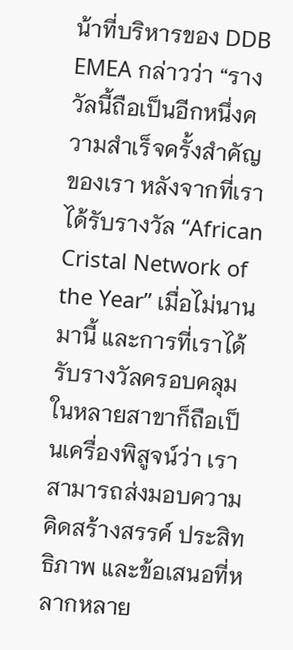น้าที่บริหารของ DDB EMEA กล่าวว่า “รางวัลนี้ถือเป็นอีกหนึ่งความสำเร็จครั้งสำคัญของเรา หลังจากที่เราได้รับรางวัล “African Cristal Network of the Year” เมื่อไม่นานมานี้ และการที่เราได้รับรางวัลครอบคลุมในหลายสาขาก็ถือเป็นเครื่องพิสูจน์ว่า เราสามารถส่งมอบความคิดสร้างสรรค์ ประสิทธิภาพ และข้อเสนอที่หลากหลาย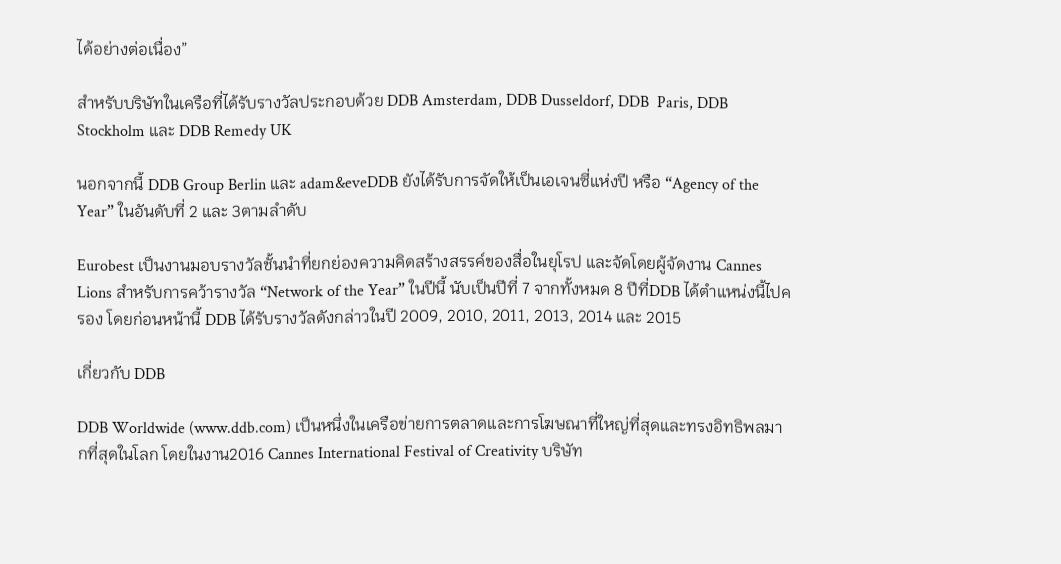ได้อย่างต่อเนื่อง”

สำหรับบริษัทในเครือที่ได้รับรางวัลประกอบด้วย DDB Amsterdam, DDB Dusseldorf, DDB  Paris, DDB Stockholm และ DDB Remedy UK

นอกจากนี้ DDB Group Berlin และ adam&eveDDB ยังได้รับการจัดให้เป็นเอเจนซี่แห่งปี หรือ “Agency of the Year” ในอันดับที่ 2 และ 3ตามลำดับ

Eurobest เป็นงานมอบรางวัลชั้นนำที่ยกย่องความคิดสร้างสรรค์ของสื่อในยุโรป และจัดโดยผู้จัดงาน Cannes Lions สำหรับการคว้ารางวัล “Network of the Year” ในปีนี้ นับเป็นปีที่ 7 จากทั้งหมด 8 ปีที่DDB ได้ตำแหน่งนี้ไปครอง โดยก่อนหน้านี้ DDB ได้รับรางวัลดังกล่าวในปี 2009, 2010, 2011, 2013, 2014 และ 2015

เกี่ยวกับ DDB

DDB Worldwide (www.ddb.com) เป็นหนึ่งในเครือข่ายการตลาดและการโฆษณาที่ใหญ่ที่สุดและทรงอิทธิพลมากที่สุดในโลก โดยในงาน2016 Cannes International Festival of Creativity บริษัท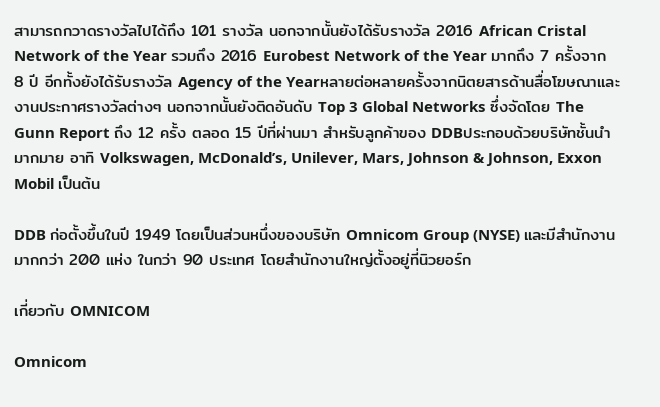สามารถกวาดรางวัลไปได้ถึง 101 รางวัล นอกจากนั้นยังได้รับรางวัล 2016 African Cristal Network of the Year รวมถึง 2016 Eurobest Network of the Year มากถึง 7 ครั้งจาก 8 ปี อีกทั้งยังได้รับรางวัล Agency of the Yearหลายต่อหลายครั้งจากนิตยสารด้านสื่อโฆษณาและงานประกาศรางวัลต่างๆ นอกจากนั้นยังติดอันดับ Top 3 Global Networks ซึ่งจัดโดย The Gunn Report ถึง 12 ครั้ง ตลอด 15 ปีที่ผ่านมา สำหรับลูกค้าของ DDBประกอบด้วยบริษัทชั้นนำมากมาย อาทิ Volkswagen, McDonald’s, Unilever, Mars, Johnson & Johnson, Exxon Mobil เป็นต้น

DDB ก่อตั้งขึ้นในปี 1949 โดยเป็นส่วนหนึ่งของบริษัท Omnicom Group (NYSE) และมีสำนักงานมากกว่า 200 แห่ง ในกว่า 90 ประเทศ โดยสำนักงานใหญ่ตั้งอยู่ที่นิวยอร์ก

เกี่ยวกับ OMNICOM

Omnicom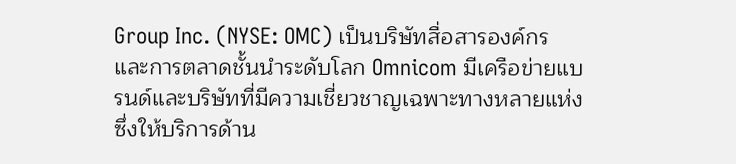Group Inc. (NYSE: OMC) เป็นบริษัทสื่อสารองค์กรและการตลาดชั้นนำระดับโลก Omnicom มีเครือข่ายแบรนด์และบริษัทที่มีความเชี่ยวชาญเฉพาะทางหลายแห่ง ซึ่งให้บริการด้าน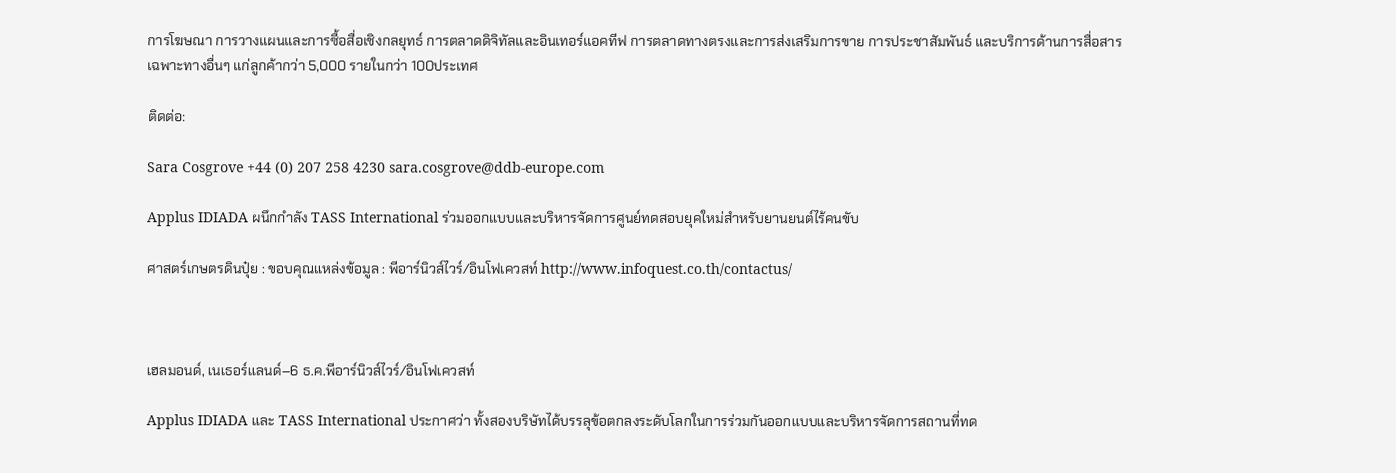การโฆษณา การวางแผนและการซื้อสื่อเชิงกลยุทธ์ การตลาดดิจิทัลและอินเทอร์แอคทีฟ การตลาดทางตรงและการส่งเสริมการขาย การประชาสัมพันธ์ และบริการด้านการสื่อสารเฉพาะทางอื่นๆ แก่ลูกค้ากว่า 5,000 รายในกว่า 100ประเทศ

ติดต่อ:

Sara Cosgrove +44 (0) 207 258 4230 sara.cosgrove@ddb-europe.com

Applus IDIADA ผนึกกำลัง TASS International ร่วมออกแบบและบริหารจัดการศูนย์ทดสอบยุคใหม่สำหรับยานยนต์ไร้คนขับ

ศาสตร์เกษตรดินปุ๋ย : ขอบคุณแหล่งข้อมูล : พีอาร์นิวส์ไวร์/อินโฟเควสท์ http://www.infoquest.co.th/contactus/



เฮลมอนด์, เนเธอร์แลนด์–6 ธ.ค.พีอาร์นิวส์ไวร์/อินโฟเควสท์

Applus IDIADA และ TASS International ประกาศว่า ทั้งสองบริษัทได้บรรลุข้อตกลงระดับโลกในการร่วมกันออกแบบและบริหารจัดการสถานที่ทด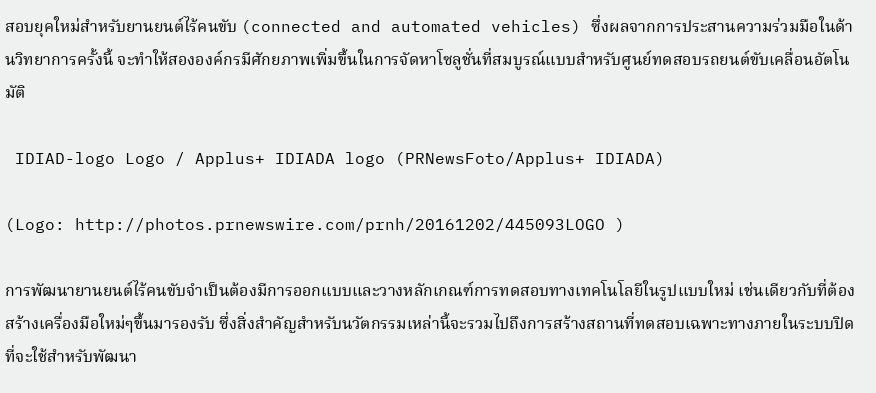สอบยุคใหม่สำหรับยานยนต์ไร้คนขับ (connected and automated vehicles) ซึ่งผลจากการประสานความร่วมมือในด้านวิทยาการครั้งนี้ จะทำให้สององค์กรมีศักยภาพเพิ่มขึ้นในการจัดหาโซลูชั่นที่สมบูรณ์แบบสำหรับศูนย์ทดสอบรถยนต์ขับเคลื่อนอัตโนมัติ

 IDIAD-logo Logo / Applus+ IDIADA logo (PRNewsFoto/Applus+ IDIADA)

(Logo: http://photos.prnewswire.com/prnh/20161202/445093LOGO )

การพัฒนายานยนต์ไร้คนขับจำเป็นต้องมีการออกแบบและวางหลักเกณฑ์การทดสอบทางเทคโนโลยีในรูปแบบใหม่ เช่นเดียวกับที่ต้องสร้างเครื่องมือใหม่ๆขึ้นมารองรับ ซึ่งสิ่งสำคัญสำหรับนวัตกรรมเหล่านี้จะรวมไปถึงการสร้างสถานที่ทดสอบเฉพาะทางภายในระบบปิดที่จะใช้สำหรับพัฒนา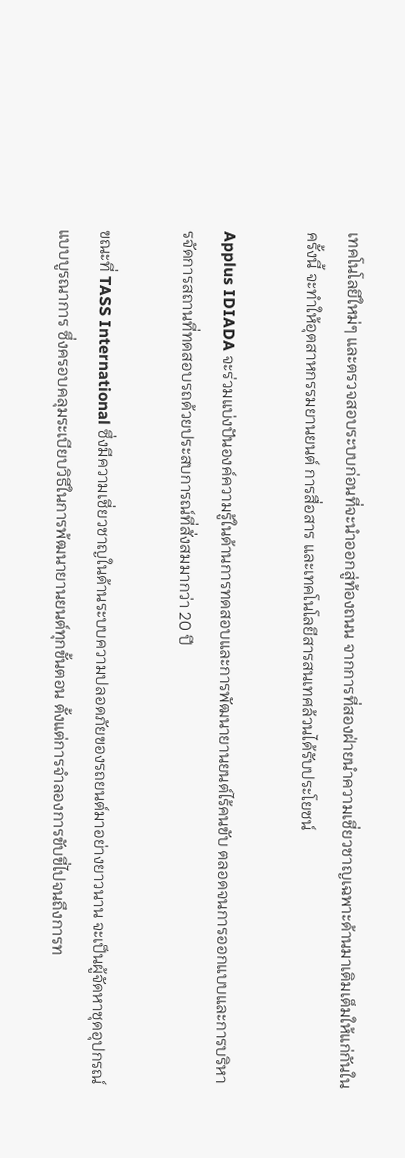เทคโนโลยีใหม่ๆ และตรวจสอบระบบก่อนที่จะนำออกสู่ท้องถนน จากการที่สองฝ่ายนำความเชี่ยวชาญเฉพาะด้านมาเติมเต็มให้แก่กันในครั้งนี้ จะทำให้อุตสาหกรรมยานยนต์ การสื่อสาร และเทคโนโลยีสารสนเทศล้วนได้รับประโยชน์

Applus IDIADA จะร่วมแบ่งปันองค์ความรู้ในด้านการทดสอบและการพัฒนายานยนต์ไร้คนขับ ตลอดจนการออกแบบและการบริหารจัดการสถานที่ทดสอบรถด้วยประสบการณ์ที่สั่งสมมากว่า 20 ปี

ขณะที่ TASS International ซึ่งมีความเชี่ยวชาญในด้านระบบความปลอดภัยของรถยนต์มาอย่างยาวนาน จะเป็นผู้จัดหาชุดอุปกรณ์แบบบูรณาการ ซึ่งครอบคลุมระเบียบวิธีในการพ้ฒนายานยนต์ทุกขั้นตอน ตั้งแต่การจำลองการขับขี่ไปจนถึงการท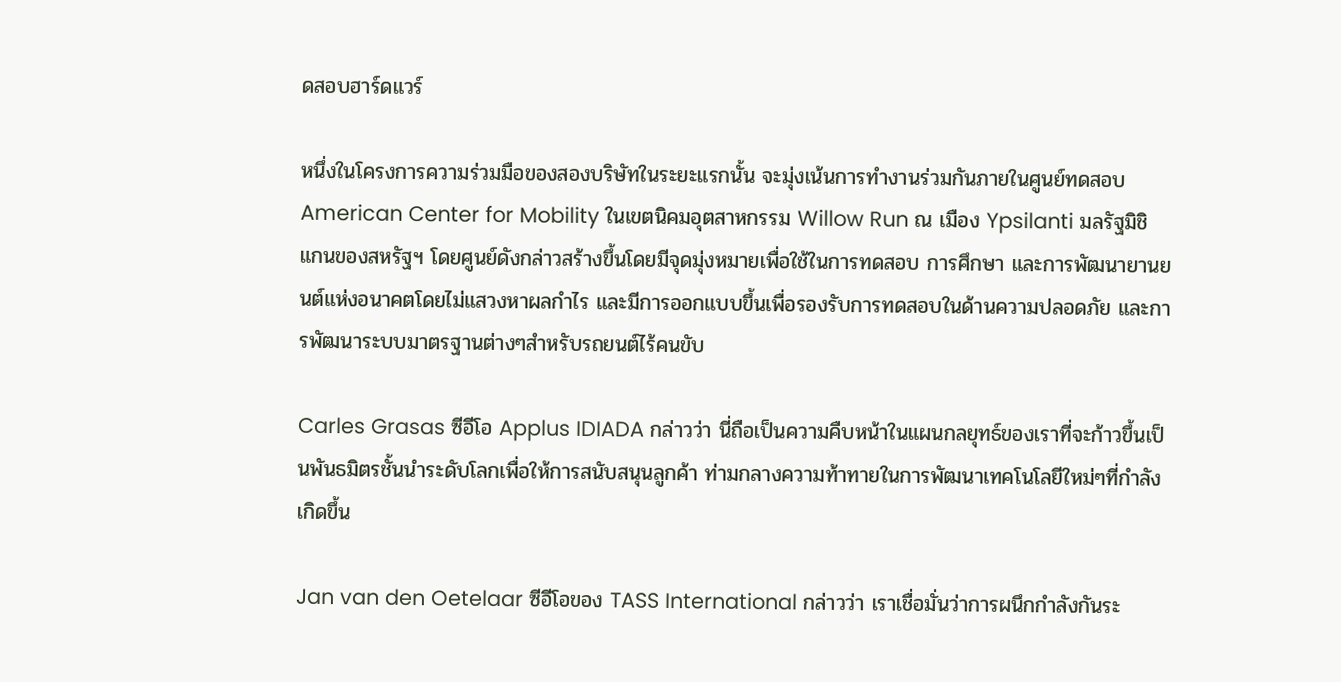ดสอบฮาร์ดแวร์

หนึ่งในโครงการความร่วมมือของสองบริษัทในระยะแรกนั้น จะมุ่งเน้นการทำงานร่วมกันภายในศูนย์ทดสอบ American Center for Mobility ในเขตนิคมอุตสาหกรรม Willow Run ณ เมือง Ypsilanti มลรัฐมิชิแกนของสหรัฐฯ โดยศูนย์ดังกล่าวสร้างขึ้นโดยมีจุดมุ่งหมายเพื่อใช้ในการทดสอบ การศึกษา และการพัฒนายานยนต์แห่งอนาคตโดยไม่แสวงหาผลกำไร และมีการออกแบบขึ้นเพื่อรองรับการทดสอบในด้านความปลอดภัย และการพัฒนาระบบมาตรฐานต่างๆสำหรับรถยนต์ไร้คนขับ

Carles Grasas ซีอีโอ Applus IDIADA กล่าวว่า นี่ถือเป็นความคืบหน้าในแผนกลยุทธ์ของเราที่จะก้าวขึ้นเป็นพันธมิตรชั้นนำระดับโลกเพื่อให้การสนับสนุนลูกค้า ท่ามกลางความท้าทายในการพัฒนาเทคโนโลยีใหม่ๆที่กำลังเกิดขึ้น

Jan van den Oetelaar ซีอีโอของ TASS International กล่าวว่า เราเชื่อมั่นว่าการผนึกกำลังกันระ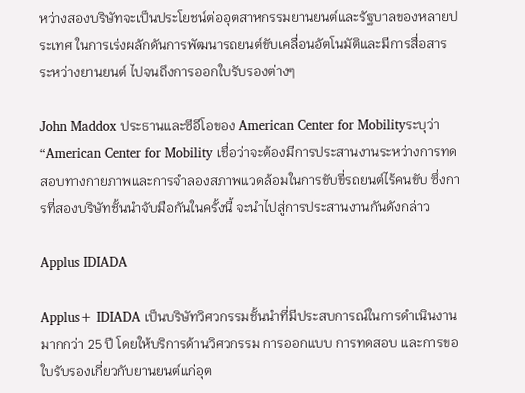หว่างสองบริษัทจะเป็นประโยชน์ต่ออุตสาหกรรมยานยนต์และรัฐบาลของหลายประเทศ ในการเร่งผลักดันการพัฒนารถยนต์ขับเคลื่อนอัตโนมัติและมีการสื่อสารระหว่างยานยนต์ ไปจนถึงการออกใบรับรองต่างๆ

John Maddox ประธานและซีอีโอของ American Center for Mobilityระบุว่า “American Center for Mobility เชื่อว่าจะต้องมีการประสานงานระหว่างการทดสอบทางกายภาพและการจำลองสภาพแวดล้อมในการขับขี่รถยนต์ไร้คนขับ ซึ่งการที่สองบริษัทชั้นนำจับมือกันในครั้งนี้ จะนำไปสู่การประสานงานกันดังกล่าว

Applus IDIADA

Applus+ IDIADA เป็นบริษัทวิศวกรรมชั้นนำที่มีประสบการณ์ในการดำเนินงานมากกว่า 25 ปี โดยให้บริการด้านวิศวกรรม การออกแบบ การทดสอบ และการขอใบรับรองเกี่ยวกับยานยนต์แก่อุต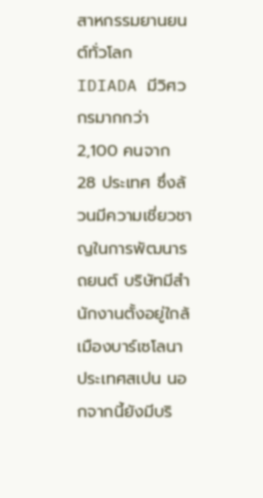สาหกรรมยานยนต์ทั่วโลก IDIADA มีวิศวกรมากกว่า 2,100 คนจาก 28 ประเทศ ซึ่งล้วนมีความเชี่ยวชาญในการพัฒนารถยนต์ บริษัทมีสำนักงานตั้งอยู่ใกล้เมืองบาร์เซโลนา ประเทศสเปน นอกจากนี้ยังมีบริ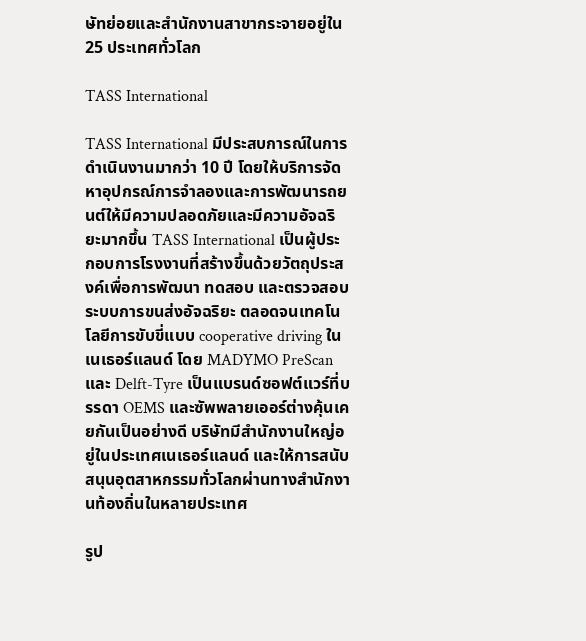ษัทย่อยและสำนักงานสาขากระจายอยู่ใน 25 ประเทศทั่วโลก

TASS International

TASS International มีประสบการณ์ในการดำเนินงานมากว่า 10 ปี โดยให้บริการจัดหาอุปกรณ์การจำลองและการพัฒนารถยนต์ให้มีความปลอดภัยและมีความอัจฉริยะมากขึ้น TASS International เป็นผู้ประกอบการโรงงานที่สร้างขึ้นด้วยวัตถุประสงค์เพื่อการพัฒนา ทดสอบ และตรวจสอบระบบการขนส่งอัจฉริยะ ตลอดจนเทคโนโลยีการขับขี่แบบ cooperative driving ในเนเธอร์แลนด์ โดย MADYMO PreScan และ Delft-Tyre เป็นแบรนด์ซอฟต์แวร์ที่บรรดา OEMS และซัพพลายเออร์ต่างคุ้นเคยกันเป็นอย่างดี บริษัทมีสำนักงานใหญ่อยู่ในประเทศเนเธอร์แลนด์ และให้การสนับสนุนอุตสาหกรรมทั่วโลกผ่านทางสำนักงานท้องถิ่นในหลายประเทศ

รูป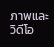ภาพและวิดีโอ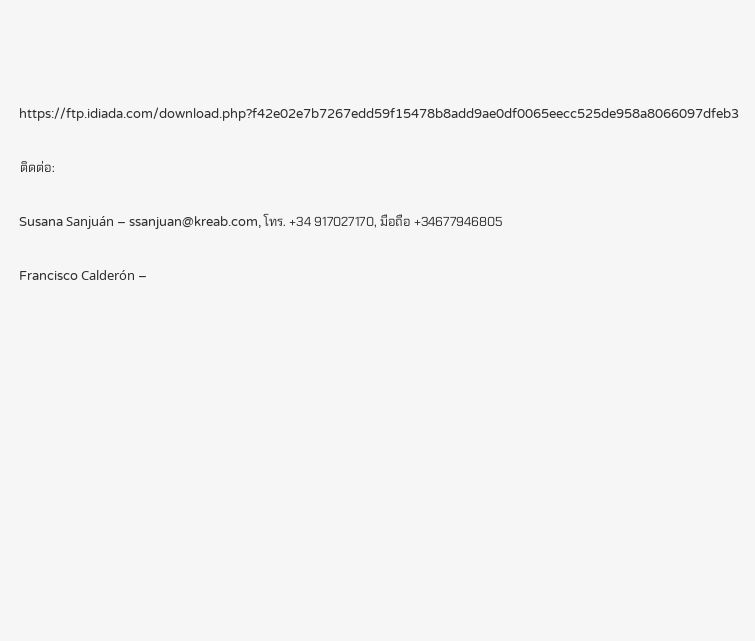https://ftp.idiada.com/download.php?f42e02e7b7267edd59f15478b8add9ae0df0065eecc525de958a8066097dfeb3

ติดต่อ:

Susana Sanjuán – ssanjuan@kreab.com, โทร. +34 917027170, มือถือ +34677946805

Francisco Calderón –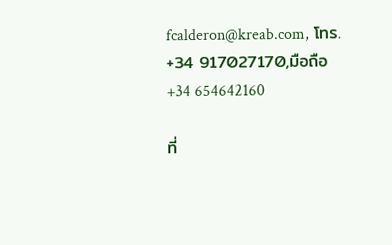fcalderon@kreab.com, โทร. +34 917027170,มือถือ +34 654642160

ที่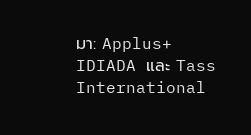มา: Applus+ IDIADA และ Tass International